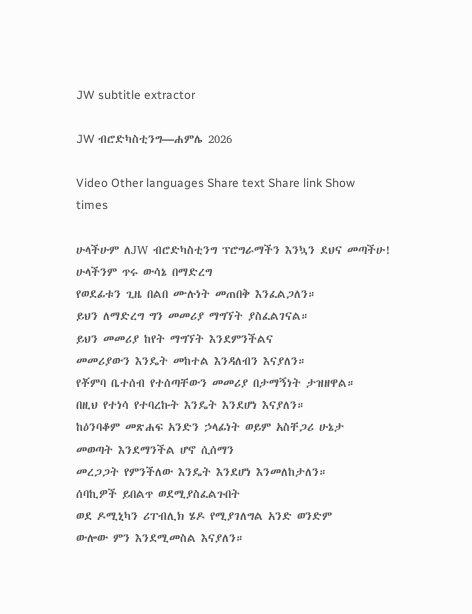JW subtitle extractor

JW ብሮድካስቲንግ—ሐምሌ 2026

Video Other languages Share text Share link Show times

ሁላችሁም ለJW ብሮድካስቲንግ ፕሮግራማችን እንኳን ደህና መጣችሁ!
ሁላችንም ጥሩ ውሳኔ በማድረግ
የወደፊቱን ጊዜ በልበ ሙሉነት መጠበቅ እንፈልጋለን።
ይህን ለማድረግ ግን መመሪያ ማግኘት ያስፈልገናል።
ይህን መመሪያ ከየት ማግኘት እንደምንችልና
መመሪያውን እንዴት መከተል እንዳለብን እናያለን።
የቾምባ ቤተሰብ የተሰጣቸውን መመሪያ በታማኝነት ታዝዘዋል።
በዚህ የተነሳ የተባረኩት እንዴት እንደሆነ እናያለን።
ከዕንባቆም መጽሐፍ አንድን ኃላፊነት ወይም አስቸጋሪ ሁኔታ
መወጣት እንደማንችል ሆኖ ሲሰማን
መረጋጋት የምንችለው እንዴት እንደሆነ እንመለከታለን።
ሰባኪዎች ይበልጥ ወደሚያስፈልጉበት
ወደ ዶሚኒካን ሪፐብሊክ ሄዶ የሚያገለግል አንድ ወንድም
ውሎው ምን እንደሚመስል እናያለን።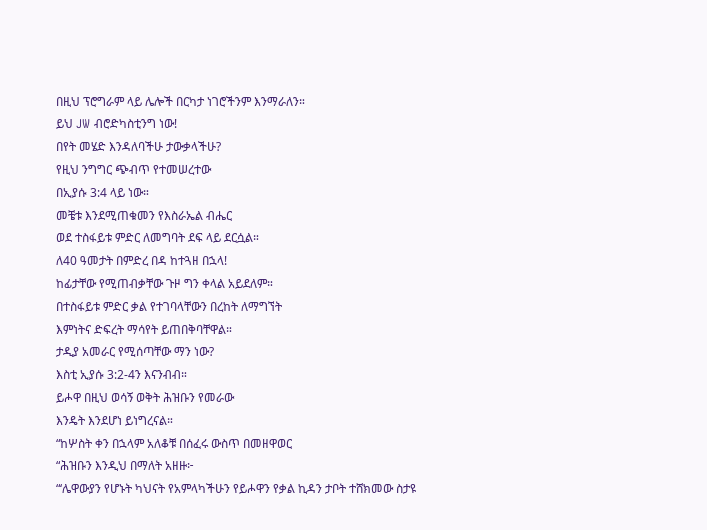በዚህ ፕሮግራም ላይ ሌሎች በርካታ ነገሮችንም እንማራለን።
ይህ JW ብሮድካስቲንግ ነው!
በየት መሄድ እንዳለባችሁ ታውቃላችሁ?
የዚህ ንግግር ጭብጥ የተመሠረተው
በኢያሱ 3:4 ላይ ነው።
መቼቱ እንደሚጠቁመን የእስራኤል ብሔር
ወደ ተስፋይቱ ምድር ለመግባት ደፍ ላይ ደርሷል።
ለ40 ዓመታት በምድረ በዳ ከተጓዘ በኋላ!
ከፊታቸው የሚጠብቃቸው ጉዞ ግን ቀላል አይደለም።
በተስፋይቱ ምድር ቃል የተገባላቸውን በረከት ለማግኘት
እምነትና ድፍረት ማሳየት ይጠበቅባቸዋል።
ታዲያ አመራር የሚሰጣቸው ማን ነው?
እስቲ ኢያሱ 3:2-4ን እናንብብ።
ይሖዋ በዚህ ወሳኝ ወቅት ሕዝቡን የመራው
እንዴት እንደሆነ ይነግረናል።
“ከሦስት ቀን በኋላም አለቆቹ በሰፈሩ ውስጥ በመዘዋወር
“ሕዝቡን እንዲህ በማለት አዘዙ፦
“‘ሌዋውያን የሆኑት ካህናት የአምላካችሁን የይሖዋን የቃል ኪዳን ታቦት ተሸክመው ስታዩ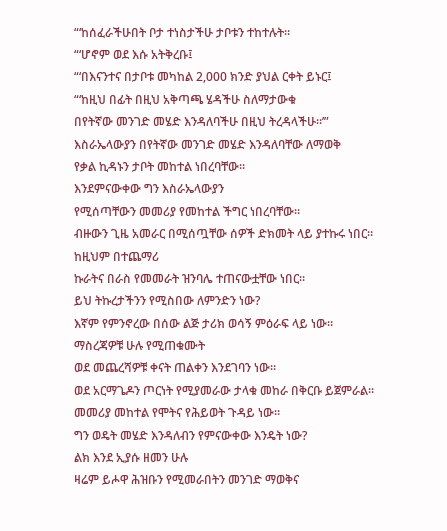“‘ከሰፈራችሁበት ቦታ ተነስታችሁ ታቦቱን ተከተሉት።
“‘ሆኖም ወደ እሱ አትቅረቡ፤
“‘በእናንተና በታቦቱ መካከል 2,000 ክንድ ያህል ርቀት ይኑር፤
“‘ከዚህ በፊት በዚህ አቅጣጫ ሄዳችሁ ስለማታውቁ
በየትኛው መንገድ መሄድ እንዳለባችሁ በዚህ ትረዳላችሁ።’”
እስራኤላውያን በየትኛው መንገድ መሄድ እንዳለባቸው ለማወቅ
የቃል ኪዳኑን ታቦት መከተል ነበረባቸው።
እንደምናውቀው ግን እስራኤላውያን
የሚሰጣቸውን መመሪያ የመከተል ችግር ነበረባቸው።
ብዙውን ጊዜ አመራር በሚሰጧቸው ሰዎች ድክመት ላይ ያተኩሩ ነበር።
ከዚህም በተጨማሪ
ኩራትና በራስ የመመራት ዝንባሌ ተጠናውቷቸው ነበር።
ይህ ትኩረታችንን የሚስበው ለምንድን ነው?
እኛም የምንኖረው በሰው ልጅ ታሪክ ወሳኝ ምዕራፍ ላይ ነው።
ማስረጃዎቹ ሁሉ የሚጠቁሙት
ወደ መጨረሻዎቹ ቀናት ጠልቀን እንደገባን ነው።
ወደ አርማጌዶን ጦርነት የሚያመራው ታላቁ መከራ በቅርቡ ይጀምራል።
መመሪያ መከተል የሞትና የሕይወት ጉዳይ ነው።
ግን ወዴት መሄድ እንዳለብን የምናውቀው እንዴት ነው?
ልክ እንደ ኢያሱ ዘመን ሁሉ
ዛሬም ይሖዋ ሕዝቡን የሚመራበትን መንገድ ማወቅና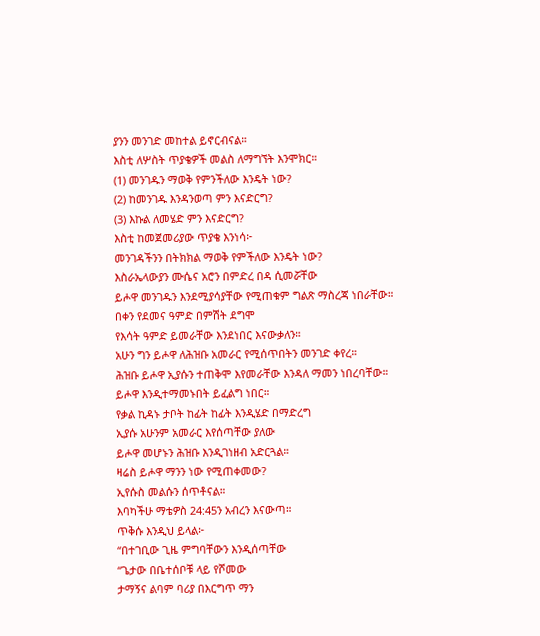ያንን መንገድ መከተል ይኖርብናል።
እስቲ ለሦስት ጥያቄዎች መልስ ለማግኘት እንሞክር።
(1) መንገዱን ማወቅ የምንችለው እንዴት ነው?
(2) ከመንገዱ እንዳንወጣ ምን እናድርግ?
(3) እኩል ለመሄድ ምን እናድርግ?
እስቲ ከመጀመሪያው ጥያቄ እንነሳ፦
መንገዳችንን በትክክል ማወቅ የምችለው እንዴት ነው?
እስራኤላውያን ሙሴና አሮን በምድረ በዳ ሲመሯቸው
ይሖዋ መንገዱን እንደሚያሳያቸው የሚጠቁም ግልጽ ማስረጃ ነበራቸው።
በቀን የደመና ዓምድ በምሽት ደግሞ
የእሳት ዓምድ ይመራቸው እንደነበር እናውቃለን።
አሁን ግን ይሖዋ ለሕዝቡ አመራር የሚሰጥበትን መንገድ ቀየረ።
ሕዝቡ ይሖዋ ኢያሱን ተጠቅሞ እየመራቸው እንዳለ ማመን ነበረባቸው።
ይሖዋ እንዲተማመኑበት ይፈልግ ነበር።
የቃል ኪዳኑ ታቦት ከፊት ከፊት እንዲሄድ በማድረግ
ኢያሱ አሁንም አመራር እየሰጣቸው ያለው
ይሖዋ መሆኑን ሕዝቡ እንዲገነዘብ አድርጓል።
ዛሬስ ይሖዋ ማንን ነው የሚጠቀመው?
ኢየሱስ መልሱን ሰጥቶናል።
እባካችሁ ማቴዎስ 24:45ን አብረን እናውጣ።
ጥቅሱ እንዲህ ይላል፦
“በተገቢው ጊዜ ምግባቸውን እንዲሰጣቸው
“ጌታው በቤተሰቦቹ ላይ የሾመው
ታማኝና ልባም ባሪያ በእርግጥ ማን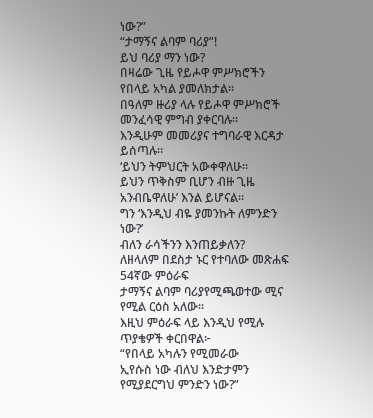ነው?”
“ታማኝና ልባም ባሪያ”!
ይህ ባሪያ ማን ነው?
በዛሬው ጊዜ የይሖዋ ምሥክሮችን የበላይ አካል ያመለክታል።
በዓለም ዙሪያ ላሉ የይሖዋ ምሥክሮች መንፈሳዊ ምግብ ያቀርባሉ።
እንዲሁም መመሪያና ተግባራዊ እርዳታ ይሰጣሉ።
‘ይህን ትምህርት አውቀዋለሁ።
ይህን ጥቅስም ቢሆን ብዙ ጊዜ አንብቤዋለሁ’ እንል ይሆናል።
ግን ‘እንዲህ ብዬ ያመንኩት ለምንድን ነው?’
ብለን ራሳችንን እንጠይቃለን?
ለዘላለም በደስታ ኑር የተባለው መጽሐፍ 54ኛው ምዕራፍ
ታማኝና ልባም ባሪያየሚጫወተው ሚና የሚል ርዕስ አለው።
እዚህ ምዕራፍ ላይ እንዲህ የሚሉ ጥያቄዎች ቀርበዋል፦
“የበላይ አካሉን የሚመራው
ኢየሱስ ነው ብለህ እንድታምን የሚያደርግህ ምንድን ነው?”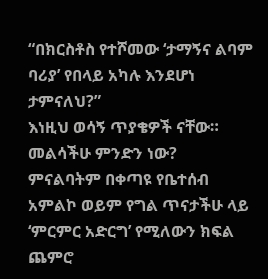“በክርስቶስ የተሾመው ‘ታማኝና ልባም ባሪያ’ የበላይ አካሉ እንደሆነ ታምናለህ?”
እነዚህ ወሳኝ ጥያቄዎች ናቸው።
መልሳችሁ ምንድን ነው?
ምናልባትም በቀጣዩ የቤተሰብ አምልኮ ወይም የግል ጥናታችሁ ላይ
‘ምርምር አድርግ’ የሚለውን ክፍል ጨምሮ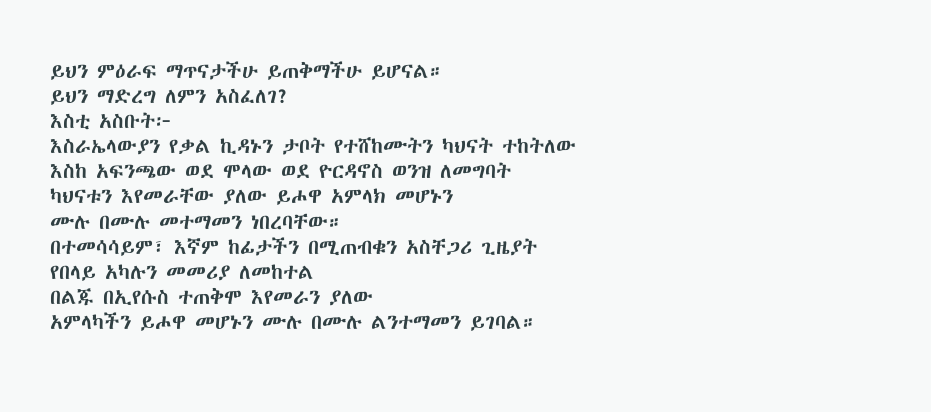ይህን ምዕራፍ ማጥናታችሁ ይጠቅማችሁ ይሆናል።
ይህን ማድረግ ለምን አስፈለገ?
እስቲ አስቡት፦
እስራኤላውያን የቃል ኪዳኑን ታቦት የተሸከሙትን ካህናት ተከትለው
እስከ አፍንጫው ወደ ሞላው ወደ ዮርዳኖስ ወንዝ ለመግባት
ካህናቱን እየመራቸው ያለው ይሖዋ አምላክ መሆኑን
ሙሉ በሙሉ መተማመን ነበረባቸው።
በተመሳሳይም፣ እኛም ከፊታችን በሚጠብቁን አስቸጋሪ ጊዜያት
የበላይ አካሉን መመሪያ ለመከተል
በልጁ በኢየሱስ ተጠቅሞ እየመራን ያለው
አምላካችን ይሖዋ መሆኑን ሙሉ በሙሉ ልንተማመን ይገባል።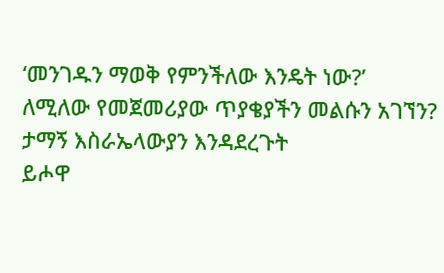‘መንገዱን ማወቅ የምንችለው እንዴት ነው?’
ለሚለው የመጀመሪያው ጥያቄያችን መልሱን አገኘን?
ታማኝ እስራኤላውያን እንዳደረጉት
ይሖዋ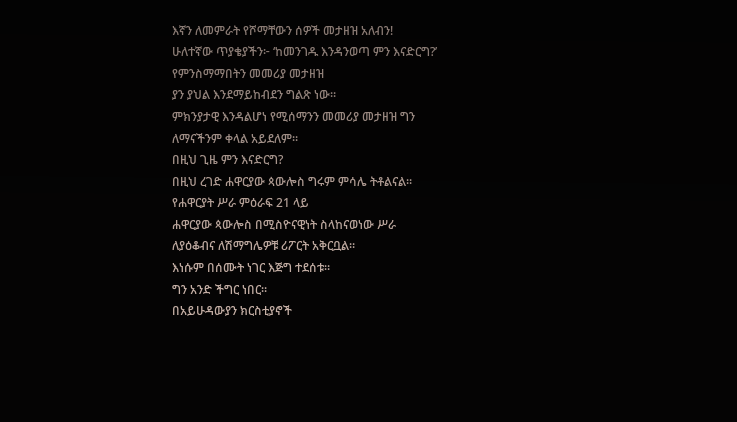እኛን ለመምራት የሾማቸውን ሰዎች መታዘዝ አለብን!
ሁለተኛው ጥያቄያችን፦ ‘ከመንገዱ እንዳንወጣ ምን እናድርግ?’
የምንስማማበትን መመሪያ መታዘዝ
ያን ያህል እንደማይከብደን ግልጽ ነው።
ምክንያታዊ እንዳልሆነ የሚሰማንን መመሪያ መታዘዝ ግን
ለማናችንም ቀላል አይደለም።
በዚህ ጊዜ ምን እናድርግ?
በዚህ ረገድ ሐዋርያው ጳውሎስ ግሩም ምሳሌ ትቶልናል።
የሐዋርያት ሥራ ምዕራፍ 21 ላይ
ሐዋርያው ጳውሎስ በሚስዮናዊነት ስላከናወነው ሥራ
ለያዕቆብና ለሽማግሌዎቹ ሪፖርት አቅርቧል።
እነሱም በሰሙት ነገር እጅግ ተደሰቱ።
ግን አንድ ችግር ነበር።
በአይሁዳውያን ክርስቲያኖች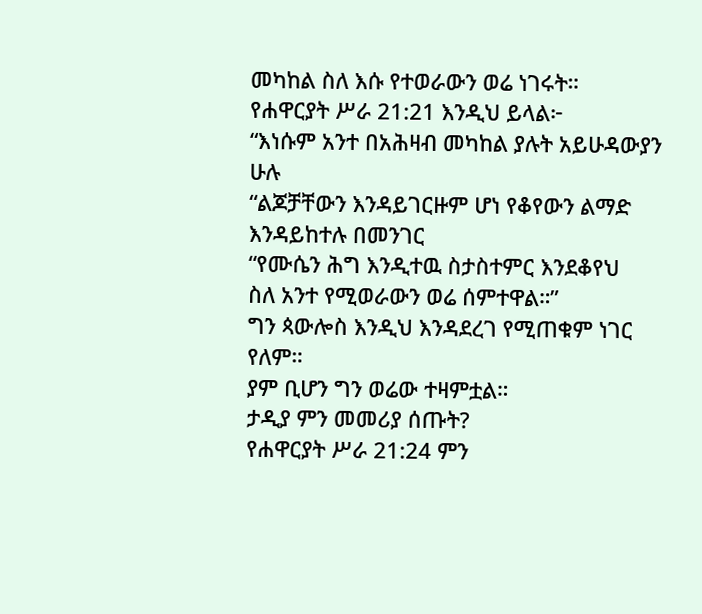መካከል ስለ እሱ የተወራውን ወሬ ነገሩት።
የሐዋርያት ሥራ 21:21 እንዲህ ይላል፦
“እነሱም አንተ በአሕዛብ መካከል ያሉት አይሁዳውያን ሁሉ
“ልጆቻቸውን እንዳይገርዙም ሆነ የቆየውን ልማድ እንዳይከተሉ በመንገር
“የሙሴን ሕግ እንዲተዉ ስታስተምር እንደቆየህ
ስለ አንተ የሚወራውን ወሬ ሰምተዋል።”
ግን ጳውሎስ እንዲህ እንዳደረገ የሚጠቁም ነገር የለም።
ያም ቢሆን ግን ወሬው ተዛምቷል።
ታዲያ ምን መመሪያ ሰጡት?
የሐዋርያት ሥራ 21:24 ምን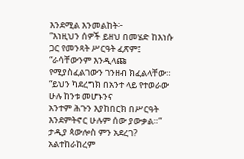እንደሚል እንመልከት፦
“እነዚህን ሰዎች ይዘህ በመሄድ ከእነሱ ጋር የመንጻት ሥርዓት ፈጽም፤
“ራሳቸውንም እንዲላጩ የሚያስፈልገውን ገንዘብ ክፈልላቸው።
“ይህን ካደረግክ በአንተ ላይ የተወራው ሁሉ ከንቱ መሆኑንና
አንተም ሕጉን እያከበርክ በሥርዓት እንደምትኖር ሁሉም ሰው ያውቃል።”
ታዲያ ጳውሎስ ምን አደረገ?
አልተከራከረም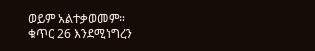ወይም አልተቃወመም።
ቁጥር 26 እንደሚነግረን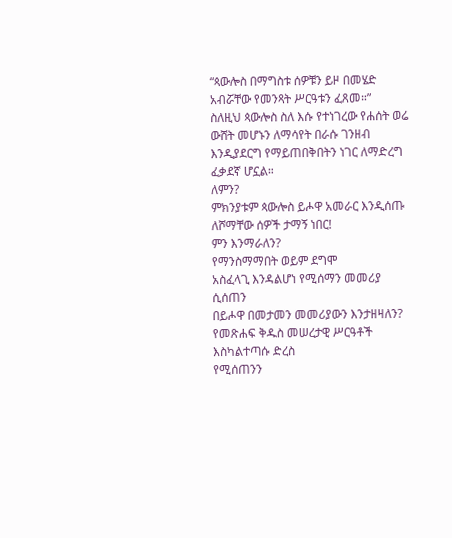“ጳውሎስ በማግስቱ ሰዎቹን ይዞ በመሄድ
አብሯቸው የመንጻት ሥርዓቱን ፈጸመ።”
ስለዚህ ጳውሎስ ስለ እሱ የተነገረው የሐሰት ወሬ
ውሸት መሆኑን ለማሳየት በራሱ ገንዘብ
እንዲያደርግ የማይጠበቅበትን ነገር ለማድረግ ፈቃደኛ ሆኗል።
ለምን?
ምክንያቱም ጳውሎስ ይሖዋ አመራር እንዲሰጡ ለሾማቸው ሰዎች ታማኝ ነበር!
ምን እንማራለን?
የማንስማማበት ወይም ደግሞ
አስፈላጊ እንዳልሆነ የሚሰማን መመሪያ ሲሰጠን
በይሖዋ በመታመን መመሪያውን እንታዘዛለን?
የመጽሐፍ ቅዱስ መሠረታዊ ሥርዓቶች እስካልተጣሱ ድረስ
የሚሰጠንን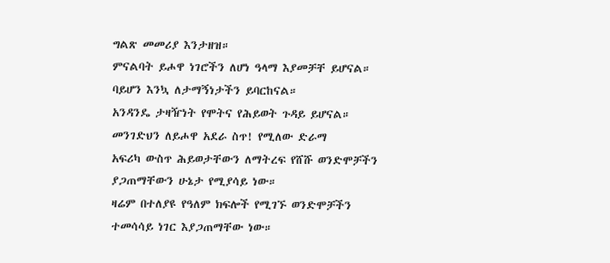ግልጽ መመሪያ እንታዘዝ።
ምናልባት ይሖዋ ነገሮችን ለሆነ ዓላማ እያመቻቸ ይሆናል።
ባይሆን እንኳ ለታማኝነታችን ይባርከናል።
አንዳንዴ ታዛዥነት የሞትና የሕይወት ጉዳይ ይሆናል።
መንገድህን ለይሖዋ አደራ ስጥ! የሚለው ድራማ
አፍሪካ ውስጥ ሕይወታቸውን ለማትረፍ የሸሹ ወንድሞቻችን
ያጋጠማቸውን ሁኔታ የሚያሳይ ነው።
ዛሬም በተለያዩ የዓለም ክፍሎች የሚገኙ ወንድሞቻችን
ተመሳሳይ ነገር እያጋጠማቸው ነው።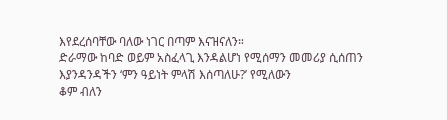እየደረሰባቸው ባለው ነገር በጣም እናዝናለን።
ድራማው ከባድ ወይም አስፈላጊ እንዳልሆነ የሚሰማን መመሪያ ሲሰጠን
እያንዳንዳችን ‘ምን ዓይነት ምላሽ እሰጣለሁ?’ የሚለውን
ቆም ብለን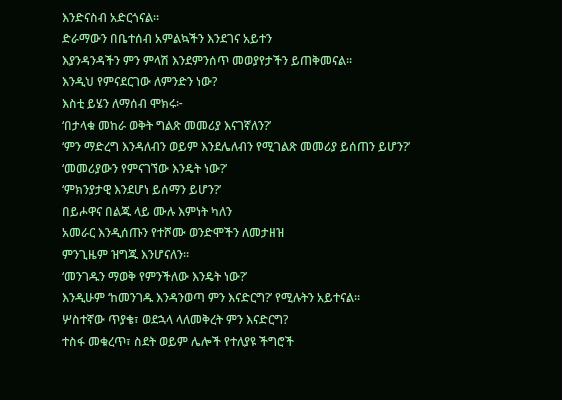እንድናስብ አድርጎናል።
ድራማውን በቤተሰብ አምልኳችን እንደገና አይተን
እያንዳንዳችን ምን ምላሽ እንደምንሰጥ መወያየታችን ይጠቅመናል።
እንዲህ የምናደርገው ለምንድን ነው?
እስቲ ይሄን ለማሰብ ሞክሩ፦
‘በታላቁ መከራ ወቅት ግልጽ መመሪያ እናገኛለን?’
‘ምን ማድረግ እንዳለብን ወይም እንደሌለብን የሚገልጽ መመሪያ ይሰጠን ይሆን?’
‘መመሪያውን የምናገኘው እንዴት ነው?’
‘ምክንያታዊ እንደሆነ ይሰማን ይሆን?’
በይሖዋና በልጁ ላይ ሙሉ እምነት ካለን
አመራር እንዲሰጡን የተሾሙ ወንድሞችን ለመታዘዝ
ምንጊዜም ዝግጁ እንሆናለን።
‘መንገዱን ማወቅ የምንችለው እንዴት ነው?’
እንዲሁም ‘ከመንገዱ እንዳንወጣ ምን እናድርግ?’ የሚሉትን አይተናል።
ሦስተኛው ጥያቄ፣ ወደኋላ ላለመቅረት ምን እናድርግ?
ተስፋ መቁረጥ፣ ስደት ወይም ሌሎች የተለያዩ ችግሮች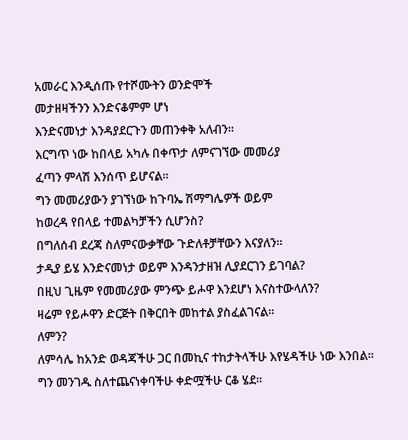አመራር እንዲሰጡ የተሾሙትን ወንድሞች
መታዘዛችንን እንድናቆምም ሆነ
እንድናመነታ እንዳያደርጉን መጠንቀቅ አለብን።
እርግጥ ነው ከበላይ አካሉ በቀጥታ ለምናገኘው መመሪያ
ፈጣን ምላሽ እንሰጥ ይሆናል።
ግን መመሪያውን ያገኘነው ከጉባኤ ሽማግሌዎች ወይም
ከወረዳ የበላይ ተመልካቻችን ሲሆንስ?
በግለሰብ ደረጃ ስለምናውቃቸው ጉድለቶቻቸውን እናያለን።
ታዲያ ይሄ እንድናመነታ ወይም እንዳንታዘዝ ሊያደርገን ይገባል?
በዚህ ጊዜም የመመሪያው ምንጭ ይሖዋ እንደሆነ እናስተውላለን?
ዛሬም የይሖዋን ድርጅት በቅርበት መከተል ያስፈልገናል።
ለምን?
ለምሳሌ ከአንድ ወዳጃችሁ ጋር በመኪና ተከታትላችሁ እየሄዳችሁ ነው እንበል።
ግን መንገዱ ስለተጨናነቀባችሁ ቀድሟችሁ ርቆ ሄደ።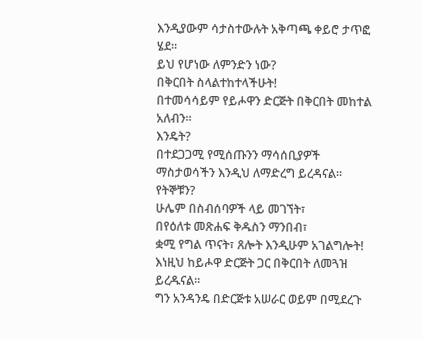እንዲያውም ሳታስተውሉት አቅጣጫ ቀይሮ ታጥፎ ሄደ።
ይህ የሆነው ለምንድን ነው?
በቅርበት ስላልተከተላችሁት!
በተመሳሳይም የይሖዋን ድርጅት በቅርበት መከተል አለብን።
እንዴት?
በተደጋጋሚ የሚሰጡንን ማሳሰቢያዎች ማስታወሳችን እንዲህ ለማድረግ ይረዳናል።
የትኞቹን?
ሁሌም በስብሰባዎች ላይ መገኘት፣
በየዕለቱ መጽሐፍ ቅዱስን ማንበብ፣
ቋሚ የግል ጥናት፣ ጸሎት እንዲሁም አገልግሎት!
እነዚህ ከይሖዋ ድርጅት ጋር በቅርበት ለመጓዝ ይረዱናል።
ግን አንዳንዴ በድርጅቱ አሠራር ወይም በሚደረጉ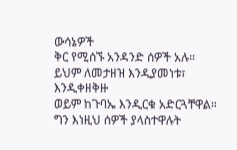ውሳኔዎች
ቅር የሚሰኙ አንዳንድ ሰዎች አሉ።
ይህም ለመታዘዝ እንዲያመነቱ፣ እንዲቀዘቅዙ
ወይም ከጉባኤ እንዲርቁ አድርጓቸዋል።
ግን እነዚህ ሰዎች ያላስተዋሉት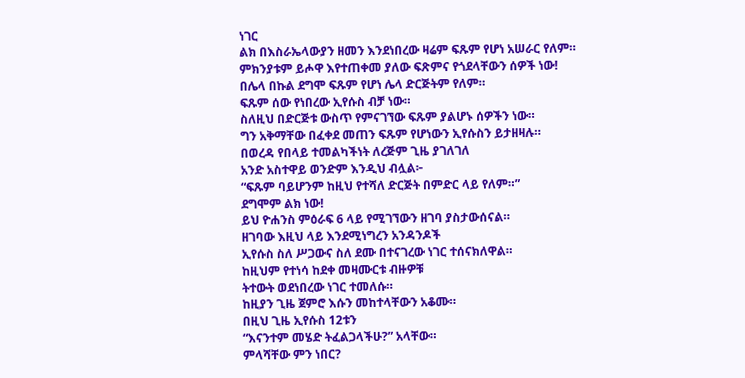ነገር
ልክ በእስራኤላውያን ዘመን እንደነበረው ዛሬም ፍጹም የሆነ አሠራር የለም።
ምክንያቱም ይሖዋ እየተጠቀመ ያለው ፍጽምና የጎደላቸውን ሰዎች ነው!
በሌላ በኩል ደግሞ ፍጹም የሆነ ሌላ ድርጅትም የለም።
ፍጹም ሰው የነበረው ኢየሱስ ብቻ ነው።
ስለዚህ በድርጅቱ ውስጥ የምናገኘው ፍጹም ያልሆኑ ሰዎችን ነው።
ግን አቅማቸው በፈቀደ መጠን ፍጹም የሆነውን ኢየሱስን ይታዘዛሉ።
በወረዳ የበላይ ተመልካችነት ለረጅም ጊዜ ያገለገለ
አንድ አስተዋይ ወንድም እንዲህ ብሏል፦
“ፍጹም ባይሆንም ከዚህ የተሻለ ድርጅት በምድር ላይ የለም።”
ደግሞም ልክ ነው!
ይህ ዮሐንስ ምዕራፍ 6 ላይ የሚገኘውን ዘገባ ያስታውሰናል።
ዘገባው እዚህ ላይ እንደሚነግረን አንዳንዶች
ኢየሱስ ስለ ሥጋውና ስለ ደሙ በተናገረው ነገር ተሰናክለዋል።
ከዚህም የተነሳ ከደቀ መዛሙርቱ ብዙዎቹ
ትተውት ወደነበረው ነገር ተመለሱ።
ከዚያን ጊዜ ጀምሮ እሱን መከተላቸውን አቆሙ።
በዚህ ጊዜ ኢየሱስ 12ቱን
“እናንተም መሄድ ትፈልጋላችሁ?” አላቸው።
ምላሻቸው ምን ነበር?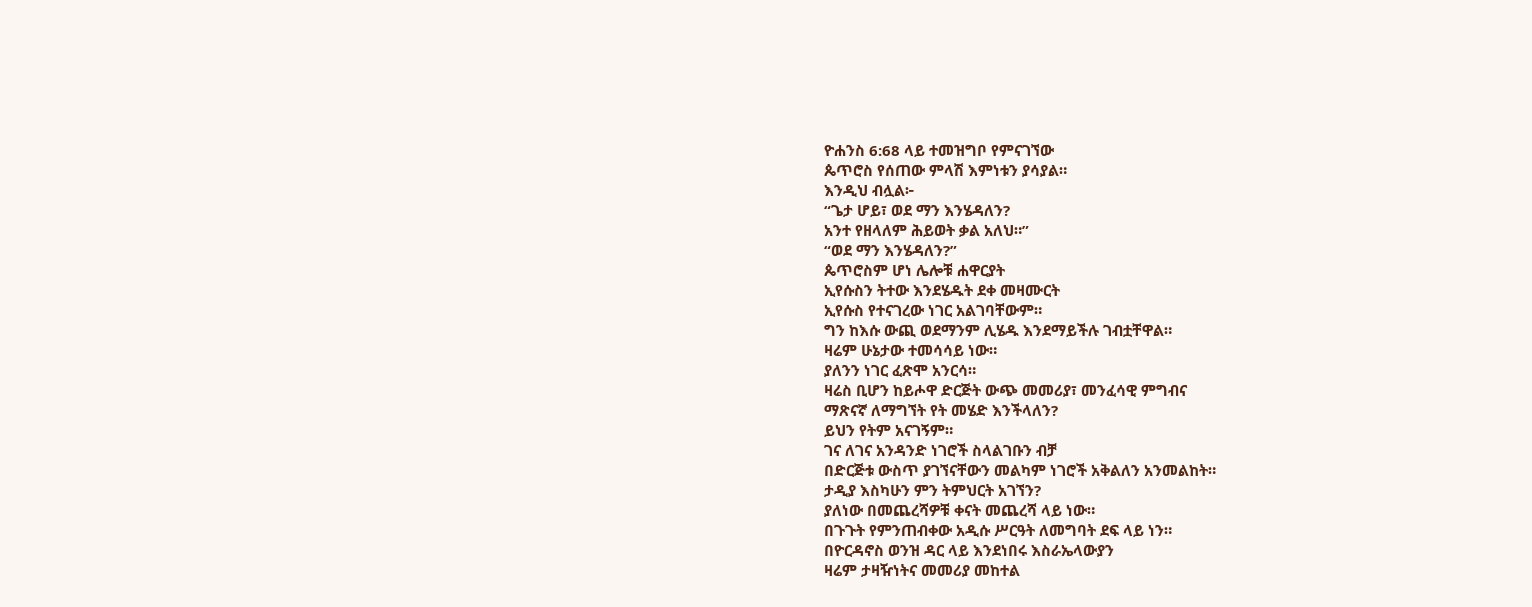ዮሐንስ 6:68 ላይ ተመዝግቦ የምናገኘው
ጴጥሮስ የሰጠው ምላሽ እምነቱን ያሳያል።
እንዲህ ብሏል፦
“ጌታ ሆይ፣ ወደ ማን እንሄዳለን?
አንተ የዘላለም ሕይወት ቃል አለህ።”
“ወደ ማን እንሄዳለን?”
ጴጥሮስም ሆነ ሌሎቹ ሐዋርያት
ኢየሱስን ትተው እንደሄዱት ደቀ መዛሙርት
ኢየሱስ የተናገረው ነገር አልገባቸውም።
ግን ከእሱ ውጪ ወደማንም ሊሄዱ እንደማይችሉ ገብቷቸዋል።
ዛሬም ሁኔታው ተመሳሳይ ነው።
ያለንን ነገር ፈጽሞ አንርሳ።
ዛሬስ ቢሆን ከይሖዋ ድርጅት ውጭ መመሪያ፣ መንፈሳዊ ምግብና
ማጽናኛ ለማግኘት የት መሄድ እንችላለን?
ይህን የትም አናገኝም።
ገና ለገና አንዳንድ ነገሮች ስላልገቡን ብቻ
በድርጅቱ ውስጥ ያገኘናቸውን መልካም ነገሮች አቅልለን አንመልከት።
ታዲያ እስካሁን ምን ትምህርት አገኘን?
ያለነው በመጨረሻዎቹ ቀናት መጨረሻ ላይ ነው።
በጉጉት የምንጠብቀው አዲሱ ሥርዓት ለመግባት ደፍ ላይ ነን።
በዮርዳኖስ ወንዝ ዳር ላይ እንደነበሩ እስራኤላውያን
ዛሬም ታዛዥነትና መመሪያ መከተል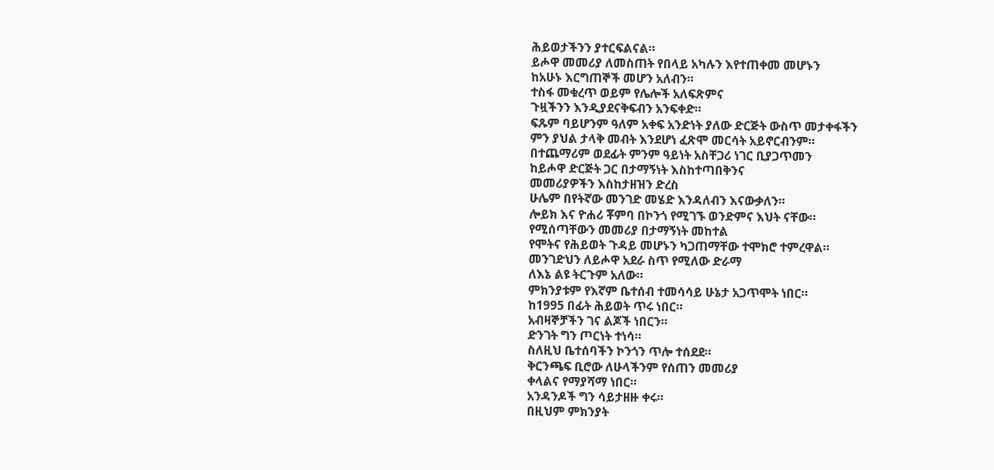ሕይወታችንን ያተርፍልናል።
ይሖዋ መመሪያ ለመስጠት የበላይ አካሉን እየተጠቀመ መሆኑን
ከአሁኑ እርግጠኞች መሆን አለብን።
ተስፋ መቁረጥ ወይም የሌሎች አለፍጽምና
ጉዟችንን እንዲያደናቅፍብን አንፍቀድ።
ፍጹም ባይሆንም ዓለም አቀፍ አንድነት ያለው ድርጅት ውስጥ መታቀፋችን
ምን ያህል ታላቅ መብት እንደሆነ ፈጽሞ መርሳት አይኖርብንም።
በተጨማሪም ወደፊት ምንም ዓይነት አስቸጋሪ ነገር ቢያጋጥመን
ከይሖዋ ድርጅት ጋር በታማኝነት እስከተጣበቅንና
መመሪያዎችን እስከታዘዝን ድረስ
ሁሌም በየትኛው መንገድ መሄድ እንዳለብን እናውቃለን።
ሎይክ እና ዮሐሪ ቾምባ በኮንጎ የሚገኙ ወንድምና እህት ናቸው።
የሚሰጣቸውን መመሪያ በታማኝነት መከተል
የሞትና የሕይወት ጉዳይ መሆኑን ካጋጠማቸው ተሞክሮ ተምረዋል።
መንገድህን ለይሖዋ አደራ ስጥ የሚለው ድራማ
ለእኔ ልዩ ትርጉም አለው።
ምክንያቱም የእኛም ቤተሰብ ተመሳሳይ ሁኔታ አጋጥሞት ነበር።
ከ1995 በፊት ሕይወት ጥሩ ነበር።
አብዛኞቻችን ገና ልጆች ነበርን።
ድንገት ግን ጦርነት ተነሳ።
ስለዚህ ቤተሰባችን ኮንጎን ጥሎ ተሰደደ።
ቅርንጫፍ ቢሮው ለሁላችንም የሰጠን መመሪያ
ቀላልና የማያሻማ ነበር።
አንዳንዶች ግን ሳይታዘዙ ቀሩ።
በዚህም ምክንያት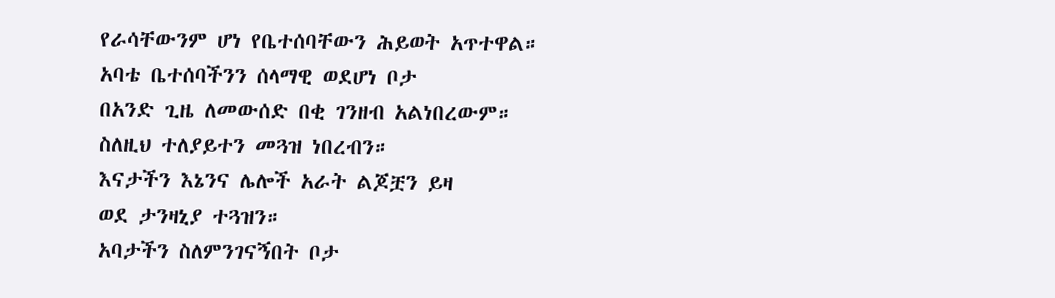የራሳቸውንም ሆነ የቤተሰባቸውን ሕይወት አጥተዋል።
አባቴ ቤተሰባችንን ሰላማዊ ወደሆነ ቦታ
በአንድ ጊዜ ለመውሰድ በቂ ገንዘብ አልነበረውም።
ስለዚህ ተለያይተን መጓዝ ነበረብን።
እናታችን እኔንና ሌሎች አራት ልጆቿን ይዛ
ወደ ታንዛኒያ ተጓዝን።
አባታችን ስለምንገናኝበት ቦታ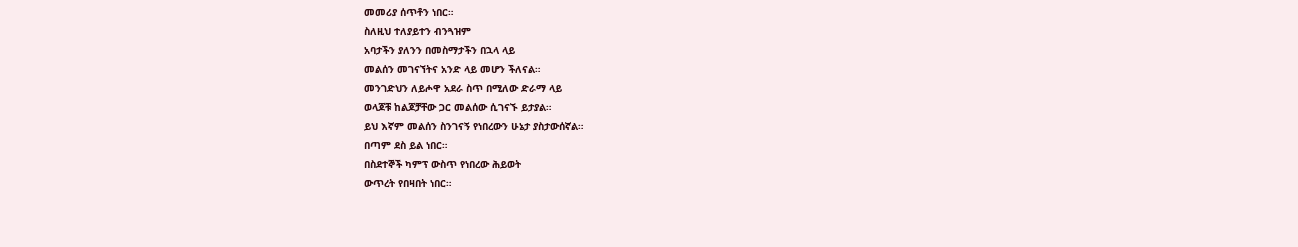መመሪያ ሰጥቶን ነበር።
ስለዚህ ተለያይተን ብንጓዝም
አባታችን ያለንን በመስማታችን በኋላ ላይ
መልሰን መገናኘትና አንድ ላይ መሆን ችለናል።
መንገድህን ለይሖዋ አደራ ስጥ በሚለው ድራማ ላይ
ወላጆቹ ከልጆቻቸው ጋር መልሰው ሲገናኙ ይታያል።
ይህ እኛም መልሰን ስንገናኝ የነበረውን ሁኔታ ያስታውሰኛል።
በጣም ደስ ይል ነበር።
በስደተኞች ካምፕ ውስጥ የነበረው ሕይወት
ውጥረት የበዛበት ነበር።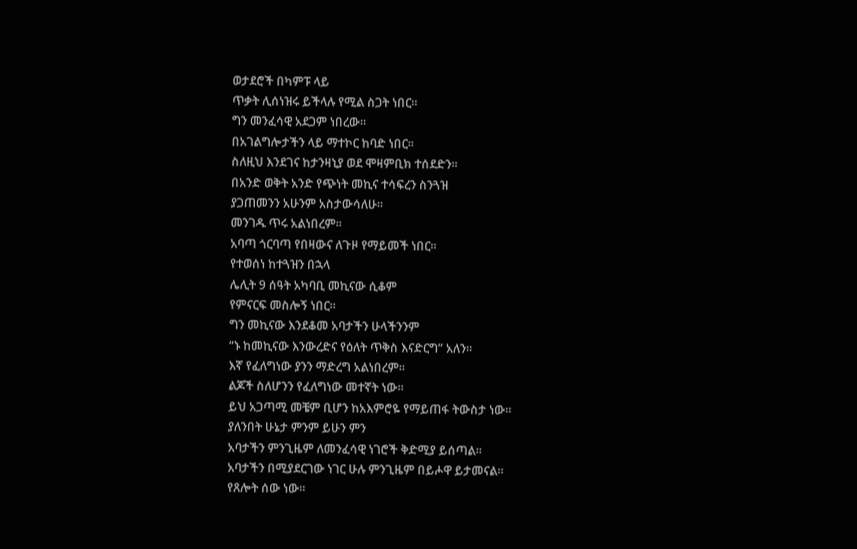ወታደሮች በካምፑ ላይ
ጥቃት ሊሰነዝሩ ይችላሉ የሚል ስጋት ነበር።
ግን መንፈሳዊ አደጋም ነበረው።
በአገልግሎታችን ላይ ማተኮር ከባድ ነበር።
ስለዚህ እንደገና ከታንዛኒያ ወደ ሞዛምቢክ ተሰደድን።
በአንድ ወቅት አንድ የጭነት መኪና ተሳፍረን ስንጓዝ
ያጋጠመንን አሁንም አስታውሳለሁ።
መንገዱ ጥሩ አልነበረም።
አባጣ ጎርባጣ የበዛውና ለጉዞ የማይመች ነበር።
የተወሰነ ከተጓዝን በኋላ
ሌሊት 9 ሰዓት አካባቢ መኪናው ሲቆም
የምናርፍ መስሎኝ ነበር።
ግን መኪናው እንደቆመ አባታችን ሁላችንንም
“ኑ ከመኪናው እንውረድና የዕለት ጥቅስ እናድርግ” አለን።
እኛ የፈለግነው ያንን ማድረግ አልነበረም።
ልጆች ስለሆንን የፈለግነው መተኛት ነው።
ይህ አጋጣሚ መቼም ቢሆን ከአእምሮዬ የማይጠፋ ትውስታ ነው።
ያለንበት ሁኔታ ምንም ይሁን ምን
አባታችን ምንጊዜም ለመንፈሳዊ ነገሮች ቅድሚያ ይሰጣል።
አባታችን በሚያደርገው ነገር ሁሉ ምንጊዜም በይሖዋ ይታመናል።
የጸሎት ሰው ነው።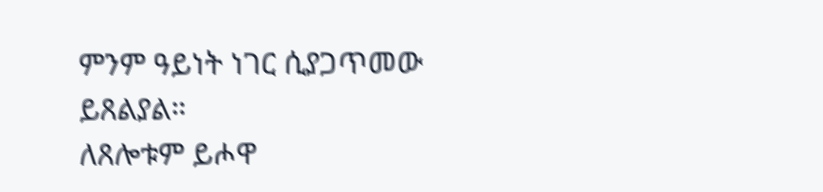ምንም ዓይነት ነገር ሲያጋጥመው ይጸልያል።
ለጸሎቱም ይሖዋ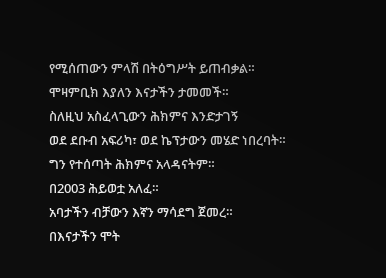የሚሰጠውን ምላሽ በትዕግሥት ይጠብቃል።
ሞዛምቢክ እያለን እናታችን ታመመች።
ስለዚህ አስፈላጊውን ሕክምና እንድታገኝ
ወደ ደቡብ አፍሪካ፣ ወደ ኬፕታውን መሄድ ነበረባት።
ግን የተሰጣት ሕክምና አላዳናትም።
በ2003 ሕይወቷ አለፈ።
አባታችን ብቻውን እኛን ማሳደግ ጀመረ።
በእናታችን ሞት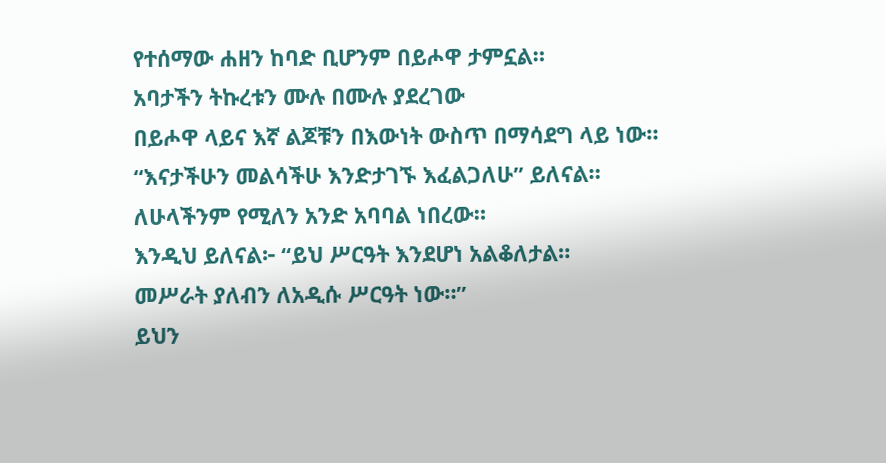የተሰማው ሐዘን ከባድ ቢሆንም በይሖዋ ታምኗል።
አባታችን ትኩረቱን ሙሉ በሙሉ ያደረገው
በይሖዋ ላይና እኛ ልጆቹን በእውነት ውስጥ በማሳደግ ላይ ነው።
“እናታችሁን መልሳችሁ እንድታገኙ እፈልጋለሁ” ይለናል።
ለሁላችንም የሚለን አንድ አባባል ነበረው።
እንዲህ ይለናል፦ “ይህ ሥርዓት እንደሆነ አልቆለታል።
መሥራት ያለብን ለአዲሱ ሥርዓት ነው።”
ይህን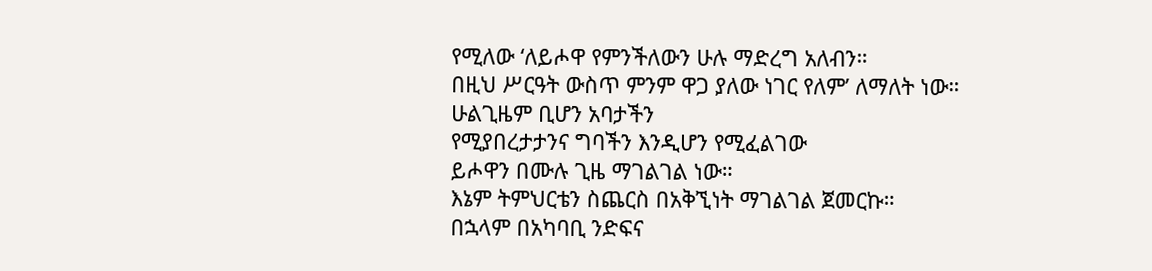የሚለው ‘ለይሖዋ የምንችለውን ሁሉ ማድረግ አለብን።
በዚህ ሥርዓት ውስጥ ምንም ዋጋ ያለው ነገር የለም’ ለማለት ነው።
ሁልጊዜም ቢሆን አባታችን
የሚያበረታታንና ግባችን እንዲሆን የሚፈልገው
ይሖዋን በሙሉ ጊዜ ማገልገል ነው።
እኔም ትምህርቴን ስጨርስ በአቅኚነት ማገልገል ጀመርኩ።
በኋላም በአካባቢ ንድፍና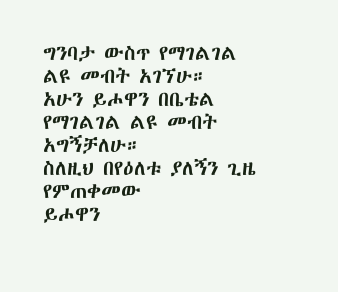ግንባታ ውስጥ የማገልገል
ልዩ መብት አገኘሁ።
አሁን ይሖዋን በቤቴል የማገልገል ልዩ መብት አግኝቻለሁ።
ስለዚህ በየዕለቱ ያለኝን ጊዜ የምጠቀመው
ይሖዋን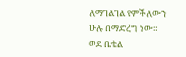ለማገልገል የምችለውን ሁሉ በማድረግ ነው።
ወደ ቤቴል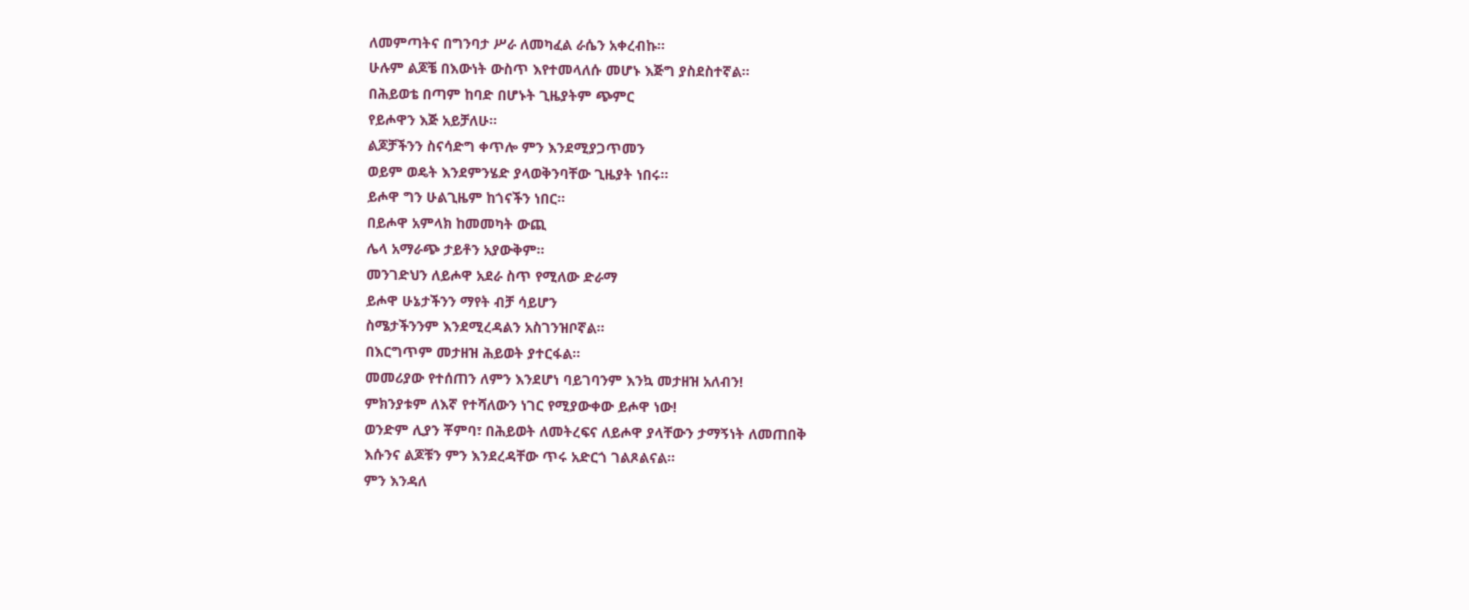ለመምጣትና በግንባታ ሥራ ለመካፈል ራሴን አቀረብኩ።
ሁሉም ልጆቼ በእውነት ውስጥ እየተመላለሱ መሆኑ እጅግ ያስደስተኛል።
በሕይወቴ በጣም ከባድ በሆኑት ጊዜያትም ጭምር
የይሖዋን እጅ አይቻለሁ።
ልጆቻችንን ስናሳድግ ቀጥሎ ምን እንደሚያጋጥመን
ወይም ወዴት እንደምንሄድ ያላወቅንባቸው ጊዜያት ነበሩ።
ይሖዋ ግን ሁልጊዜም ከጎናችን ነበር።
በይሖዋ አምላክ ከመመካት ውጪ
ሌላ አማራጭ ታይቶን አያውቅም።
መንገድህን ለይሖዋ አደራ ስጥ የሚለው ድራማ
ይሖዋ ሁኔታችንን ማየት ብቻ ሳይሆን
ስሜታችንንም እንደሚረዳልን አስገንዝቦኛል።
በእርግጥም መታዘዝ ሕይወት ያተርፋል።
መመሪያው የተሰጠን ለምን እንደሆነ ባይገባንም እንኳ መታዘዝ አለብን!
ምክንያቱም ለእኛ የተሻለውን ነገር የሚያውቀው ይሖዋ ነው!
ወንድም ሊያን ቾምባ፣ በሕይወት ለመትረፍና ለይሖዋ ያላቸውን ታማኝነት ለመጠበቅ
እሱንና ልጆቹን ምን እንደረዳቸው ጥሩ አድርጎ ገልጾልናል።
ምን እንዳለ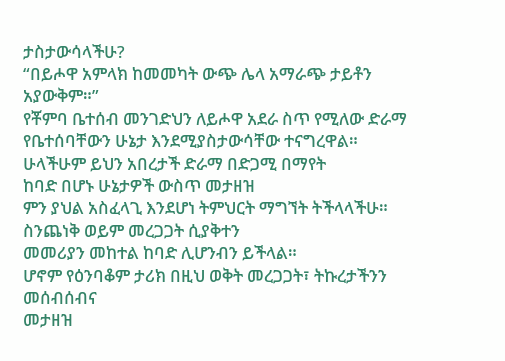ታስታውሳላችሁ?
“በይሖዋ አምላክ ከመመካት ውጭ ሌላ አማራጭ ታይቶን አያውቅም።”
የቾምባ ቤተሰብ መንገድህን ለይሖዋ አደራ ስጥ የሚለው ድራማ
የቤተሰባቸውን ሁኔታ እንደሚያስታውሳቸው ተናግረዋል።
ሁላችሁም ይህን አበረታች ድራማ በድጋሚ በማየት
ከባድ በሆኑ ሁኔታዎች ውስጥ መታዘዝ
ምን ያህል አስፈላጊ እንደሆነ ትምህርት ማግኘት ትችላላችሁ።
ስንጨነቅ ወይም መረጋጋት ሲያቅተን
መመሪያን መከተል ከባድ ሊሆንብን ይችላል።
ሆኖም የዕንባቆም ታሪክ በዚህ ወቅት መረጋጋት፣ ትኩረታችንን መሰብሰብና
መታዘዝ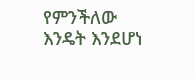የምንችለው እንዴት እንደሆነ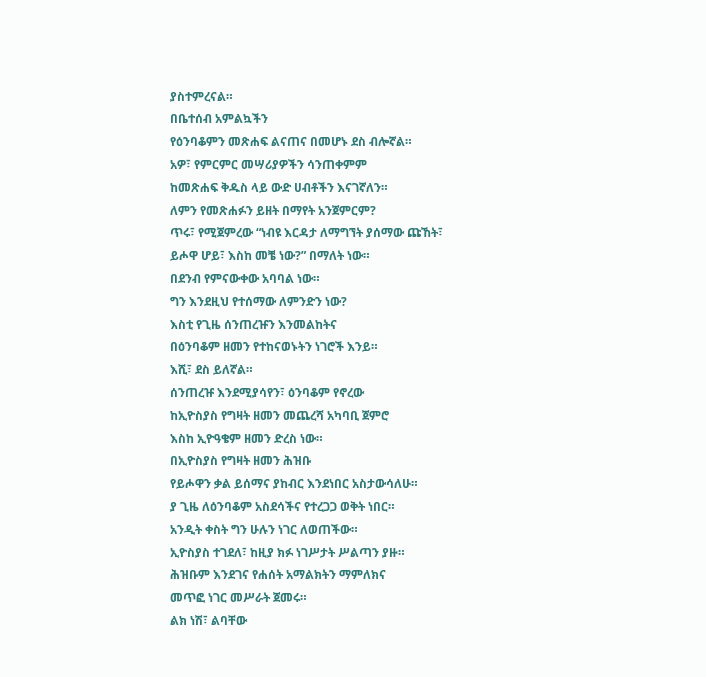ያስተምረናል።
በቤተሰብ አምልኳችን
የዕንባቆምን መጽሐፍ ልናጠና በመሆኑ ደስ ብሎኛል።
አዎ፣ የምርምር መሣሪያዎችን ሳንጠቀምም
ከመጽሐፍ ቅዱስ ላይ ውድ ሀብቶችን እናገኛለን።
ለምን የመጽሐፉን ይዘት በማየት አንጀምርም?
ጥሩ፣ የሚጀምረው “ነብዩ እርዳታ ለማግኘት ያሰማው ጩኸት፣
ይሖዋ ሆይ፣ እስከ መቼ ነው?” በማለት ነው።
በደንብ የምናውቀው አባባል ነው።
ግን እንደዚህ የተሰማው ለምንድን ነው?
እስቲ የጊዜ ሰንጠረዡን እንመልከትና
በዕንባቆም ዘመን የተከናወኑትን ነገሮች እንይ።
እሺ፣ ደስ ይለኛል።
ሰንጠረዡ እንደሚያሳየን፣ ዕንባቆም የኖረው
ከኢዮስያስ የግዛት ዘመን መጨረሻ አካባቢ ጀምሮ
እስከ ኢዮዓቄም ዘመን ድረስ ነው።
በኢዮስያስ የግዛት ዘመን ሕዝቡ
የይሖዋን ቃል ይሰማና ያከብር እንደነበር አስታውሳለሁ።
ያ ጊዜ ለዕንባቆም አስደሳችና የተረጋጋ ወቅት ነበር።
አንዲት ቀስት ግን ሁሉን ነገር ለወጠችው።
ኢዮስያስ ተገደለ፣ ከዚያ ክፉ ነገሥታት ሥልጣን ያዙ።
ሕዝቡም እንደገና የሐሰት አማልክትን ማምለክና
መጥፎ ነገር መሥራት ጀመሩ።
ልክ ነሽ፣ ልባቸው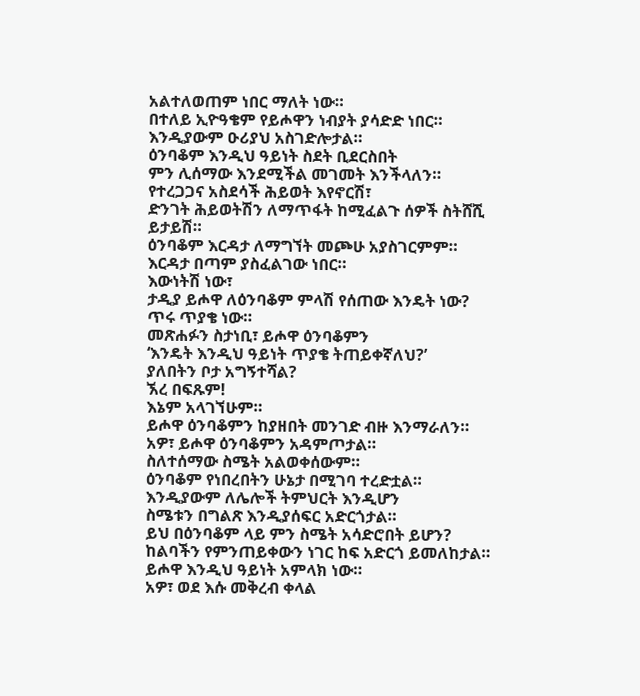አልተለወጠም ነበር ማለት ነው።
በተለይ ኢዮዓቄም የይሖዋን ነብያት ያሳድድ ነበር።
እንዲያውም ዑሪያህ አስገድሎታል።
ዕንባቆም እንዲህ ዓይነት ስደት ቢደርስበት
ምን ሊሰማው እንደሚችል መገመት እንችላለን።
የተረጋጋና አስደሳች ሕይወት እየኖርሽ፣
ድንገት ሕይወትሽን ለማጥፋት ከሚፈልጉ ሰዎች ስትሸሺ ይታይሽ።
ዕንባቆም እርዳታ ለማግኘት መጮሁ አያስገርምም።
እርዳታ በጣም ያስፈልገው ነበር።
እውነትሽ ነው፣
ታዲያ ይሖዋ ለዕንባቆም ምላሽ የሰጠው እንዴት ነው?
ጥሩ ጥያቄ ነው።
መጽሐፉን ስታነቢ፣ ይሖዋ ዕንባቆምን
‘እንዴት እንዲህ ዓይነት ጥያቄ ትጠይቀኛለህ?’
ያለበትን ቦታ አግኝተሻል?
ኧረ በፍጹም!
እኔም አላገኘሁም።
ይሖዋ ዕንባቆምን ከያዘበት መንገድ ብዙ እንማራለን።
አዎ፣ ይሖዋ ዕንባቆምን አዳምጦታል።
ስለተሰማው ስሜት አልወቀሰውም።
ዕንባቆም የነበረበትን ሁኔታ በሚገባ ተረድቷል።
እንዲያውም ለሌሎች ትምህርት እንዲሆን
ስሜቱን በግልጽ እንዲያሰፍር አድርጎታል።
ይህ በዕንባቆም ላይ ምን ስሜት አሳድሮበት ይሆን?
ከልባችን የምንጠይቀውን ነገር ከፍ አድርጎ ይመለከታል።
ይሖዋ እንዲህ ዓይነት አምላክ ነው።
አዎ፣ ወደ እሱ መቅረብ ቀላል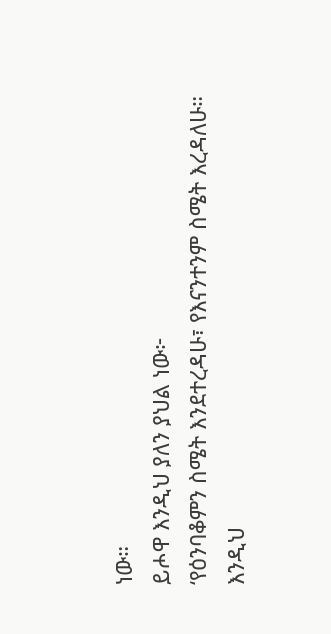ነው።
ይሖዋ እንዲህ ያለን ያህል ነው፦
‘የዕንባቆምን ስሜት እንደተረዳሁ፣ የእናንተንም ስሜት እረዳለሁ።
እንዲህ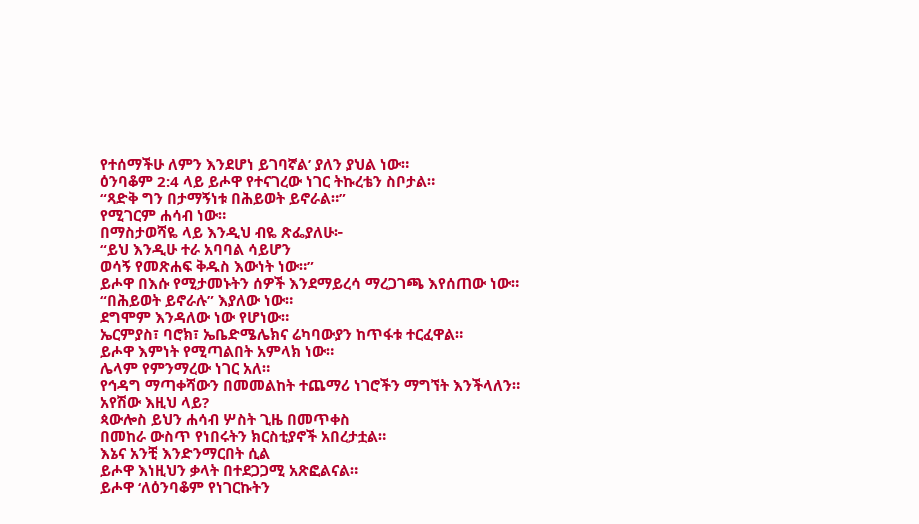የተሰማችሁ ለምን እንደሆነ ይገባኛል’ ያለን ያህል ነው።
ዕንባቆም 2:4 ላይ ይሖዋ የተናገረው ነገር ትኩረቴን ስቦታል።
“ጻድቅ ግን በታማኝነቱ በሕይወት ይኖራል።”
የሚገርም ሐሳብ ነው።
በማስታወሻዬ ላይ እንዲህ ብዬ ጽፌያለሁ፦
“ይህ እንዲሁ ተራ አባባል ሳይሆን
ወሳኝ የመጽሐፍ ቅዱስ እውነት ነው።”
ይሖዋ በእሱ የሚታመኑትን ሰዎች እንደማይረሳ ማረጋገጫ እየሰጠው ነው።
“በሕይወት ይኖራሉ” እያለው ነው።
ደግሞም እንዳለው ነው የሆነው።
ኤርምያስ፣ ባሮክ፣ ኤቤድሜሌክና ሬካባውያን ከጥፋቱ ተርፈዋል።
ይሖዋ እምነት የሚጣልበት አምላክ ነው።
ሌላም የምንማረው ነገር አለ።
የኅዳግ ማጣቀሻውን በመመልከት ተጨማሪ ነገሮችን ማግኘት እንችላለን።
አየሽው እዚህ ላይ?
ጳውሎስ ይህን ሐሳብ ሦስት ጊዜ በመጥቀስ
በመከራ ውስጥ የነበሩትን ክርስቲያኖች አበረታቷል።
እኔና አንቺ እንድንማርበት ሲል
ይሖዋ እነዚህን ቃላት በተደጋጋሚ አጽፎልናል።
ይሖዋ ‘ለዕንባቆም የነገርኩትን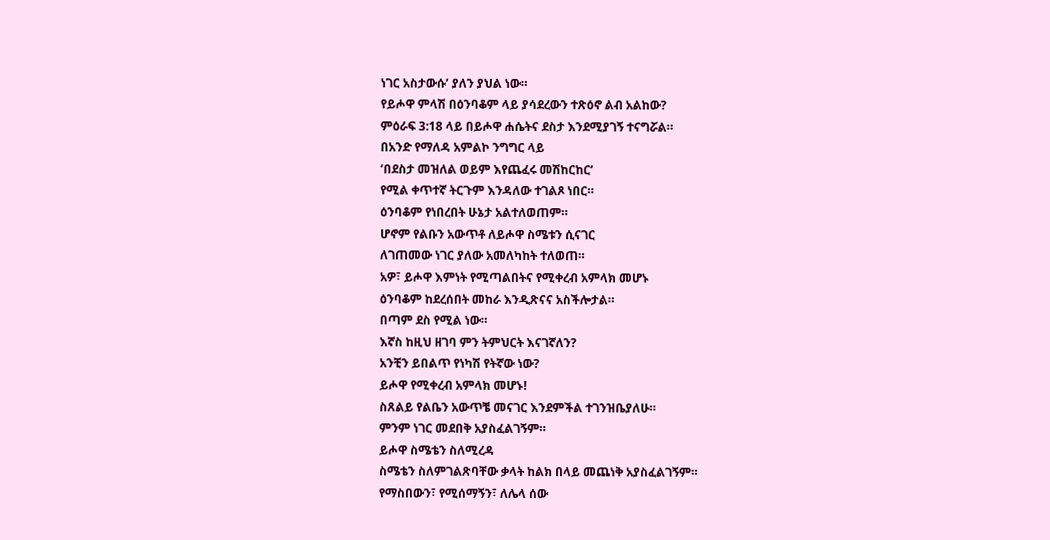ነገር አስታውሱ’ ያለን ያህል ነው።
የይሖዋ ምላሽ በዕንባቆም ላይ ያሳደረውን ተጽዕኖ ልብ አልከው?
ምዕራፍ 3:18 ላይ በይሖዋ ሐሴትና ደስታ እንደሚያገኝ ተናግሯል።
በአንድ የማለዳ አምልኮ ንግግር ላይ
‘በደስታ መዝለል ወይም እየጨፈሩ መሽከርከር’
የሚል ቀጥተኛ ትርጉም እንዳለው ተገልጾ ነበር።
ዕንባቆም የነበረበት ሁኔታ አልተለወጠም።
ሆኖም የልቡን አውጥቶ ለይሖዋ ስሜቱን ሲናገር
ለገጠመው ነገር ያለው አመለካከት ተለወጠ።
አዎ፣ ይሖዋ እምነት የሚጣልበትና የሚቀረብ አምላክ መሆኑ
ዕንባቆም ከደረሰበት መከራ እንዲጽናና አስችሎታል።
በጣም ደስ የሚል ነው።
እኛስ ከዚህ ዘገባ ምን ትምህርት እናገኛለን?
አንቺን ይበልጥ የነካሽ የትኛው ነው?
ይሖዋ የሚቀረብ አምላክ መሆኑ!
ስጸልይ የልቤን አውጥቼ መናገር እንደምችል ተገንዝቤያለሁ።
ምንም ነገር መደበቅ አያስፈልገኝም።
ይሖዋ ስሜቴን ስለሚረዳ
ስሜቴን ስለምገልጽባቸው ቃላት ከልክ በላይ መጨነቅ አያስፈልገኝም።
የማስበውን፣ የሚሰማኝን፣ ለሌላ ሰው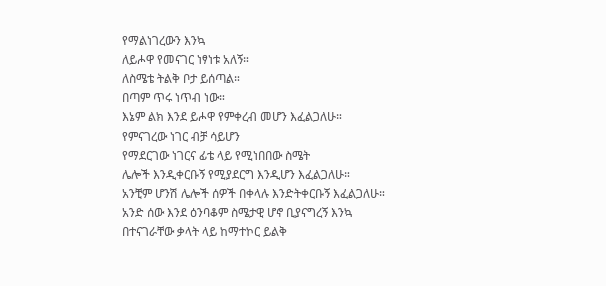የማልነገረውን እንኳ
ለይሖዋ የመናገር ነፃነቱ አለኝ።
ለስሜቴ ትልቅ ቦታ ይሰጣል።
በጣም ጥሩ ነጥብ ነው።
እኔም ልክ እንደ ይሖዋ የምቀረብ መሆን እፈልጋለሁ።
የምናገረው ነገር ብቻ ሳይሆን
የማደርገው ነገርና ፊቴ ላይ የሚነበበው ስሜት
ሌሎች እንዲቀርቡኝ የሚያደርግ እንዲሆን እፈልጋለሁ።
አንቺም ሆንሽ ሌሎች ሰዎች በቀላሉ እንድትቀርቡኝ እፈልጋለሁ።
አንድ ሰው እንደ ዕንባቆም ስሜታዊ ሆኖ ቢያናግረኝ እንኳ
በተናገራቸው ቃላት ላይ ከማተኮር ይልቅ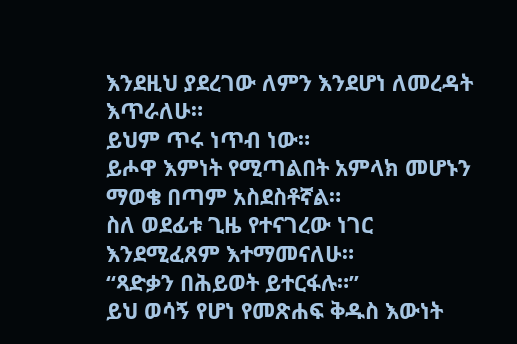እንደዚህ ያደረገው ለምን እንደሆነ ለመረዳት እጥራለሁ።
ይህም ጥሩ ነጥብ ነው።
ይሖዋ እምነት የሚጣልበት አምላክ መሆኑን ማወቄ በጣም አስደስቶኛል።
ስለ ወደፊቱ ጊዜ የተናገረው ነገር እንደሚፈጸም እተማመናለሁ።
“ጻድቃን በሕይወት ይተርፋሉ።”
ይህ ወሳኝ የሆነ የመጽሐፍ ቅዱስ እውነት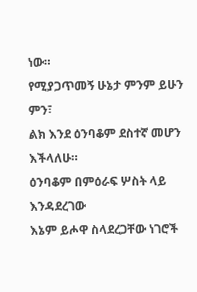ነው።
የሚያጋጥመኝ ሁኔታ ምንም ይሁን ምን፣
ልክ እንደ ዕንባቆም ደስተኛ መሆን እችላለሁ።
ዕንባቆም በምዕራፍ ሦስት ላይ እንዳደረገው
እኔም ይሖዋ ስላደረጋቸው ነገሮች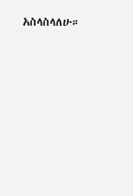አስላስላለሁ።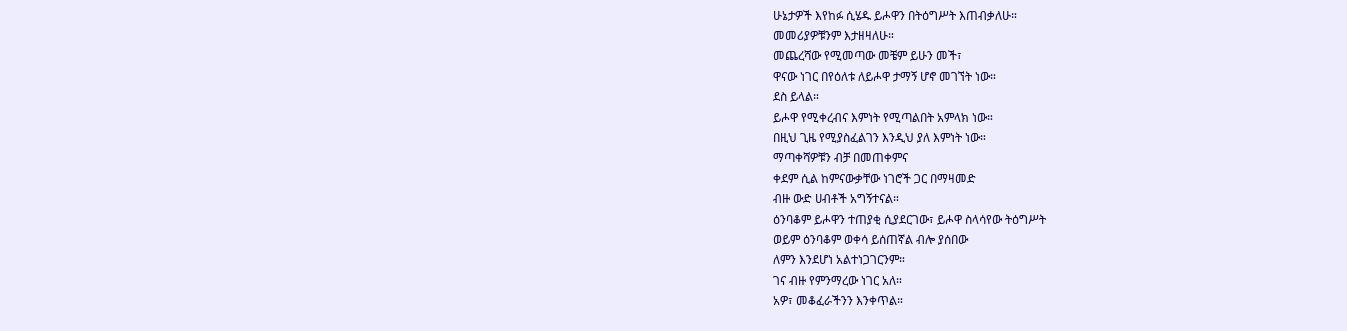ሁኔታዎች እየከፉ ሲሄዱ ይሖዋን በትዕግሥት እጠብቃለሁ።
መመሪያዎቹንም እታዘዛለሁ።
መጨረሻው የሚመጣው መቼም ይሁን መች፣
ዋናው ነገር በየዕለቱ ለይሖዋ ታማኝ ሆኖ መገኘት ነው።
ደስ ይላል።
ይሖዋ የሚቀረብና እምነት የሚጣልበት አምላክ ነው።
በዚህ ጊዜ የሚያስፈልገን እንዲህ ያለ እምነት ነው።
ማጣቀሻዎቹን ብቻ በመጠቀምና
ቀደም ሲል ከምናውቃቸው ነገሮች ጋር በማዛመድ
ብዙ ውድ ሀብቶች አግኝተናል።
ዕንባቆም ይሖዋን ተጠያቂ ሲያደርገው፣ ይሖዋ ስላሳየው ትዕግሥት
ወይም ዕንባቆም ወቀሳ ይሰጠኛል ብሎ ያሰበው
ለምን እንደሆነ አልተነጋገርንም።
ገና ብዙ የምንማረው ነገር አለ።
አዎ፣ መቆፈራችንን እንቀጥል።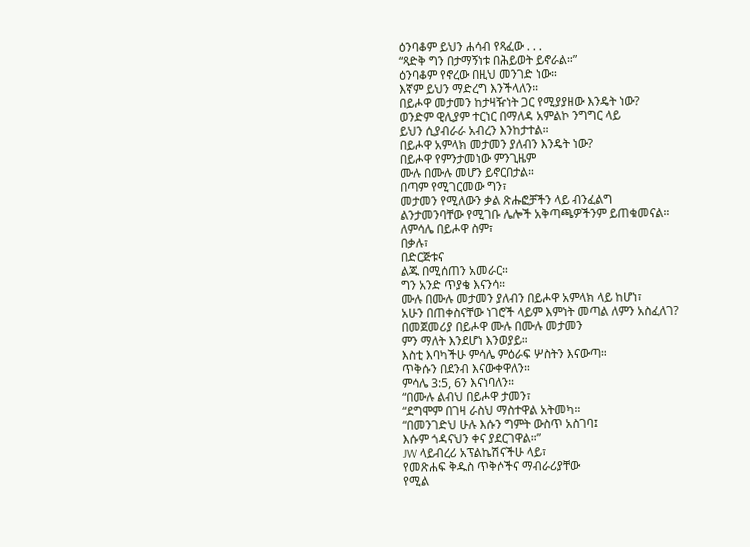ዕንባቆም ይህን ሐሳብ የጻፈው . . .
“ጻድቅ ግን በታማኝነቱ በሕይወት ይኖራል።”
ዕንባቆም የኖረው በዚህ መንገድ ነው።
እኛም ይህን ማድረግ እንችላለን።
በይሖዋ መታመን ከታዛዥነት ጋር የሚያያዘው እንዴት ነው?
ወንድም ዊሊያም ተርነር በማለዳ አምልኮ ንግግር ላይ
ይህን ሲያብራራ አብረን እንከታተል።
በይሖዋ አምላክ መታመን ያለብን እንዴት ነው?
በይሖዋ የምንታመነው ምንጊዜም
ሙሉ በሙሉ መሆን ይኖርበታል።
በጣም የሚገርመው ግን፣
መታመን የሚለውን ቃል ጽሑፎቻችን ላይ ብንፈልግ
ልንታመንባቸው የሚገቡ ሌሎች አቅጣጫዎችንም ይጠቁመናል።
ለምሳሌ በይሖዋ ስም፣
በቃሉ፣
በድርጅቱና
ልጁ በሚሰጠን አመራር።
ግን አንድ ጥያቄ እናንሳ።
ሙሉ በሙሉ መታመን ያለብን በይሖዋ አምላክ ላይ ከሆነ፣
አሁን በጠቀስናቸው ነገሮች ላይም እምነት መጣል ለምን አስፈለገ?
በመጀመሪያ በይሖዋ ሙሉ በሙሉ መታመን
ምን ማለት እንደሆነ እንወያይ።
እስቲ እባካችሁ ምሳሌ ምዕራፍ ሦስትን እናውጣ።
ጥቅሱን በደንብ እናውቀዋለን።
ምሳሌ 3:5, 6ን እናነባለን።
“በሙሉ ልብህ በይሖዋ ታመን፣
“ደግሞም በገዛ ራስህ ማስተዋል አትመካ።
“በመንገድህ ሁሉ እሱን ግምት ውስጥ አስገባ፤
እሱም ጎዳናህን ቀና ያደርገዋል።”
JW ላይብረሪ አፕልኬሽናችሁ ላይ፣
የመጽሐፍ ቅዱስ ጥቅሶችና ማብራሪያቸው
የሚል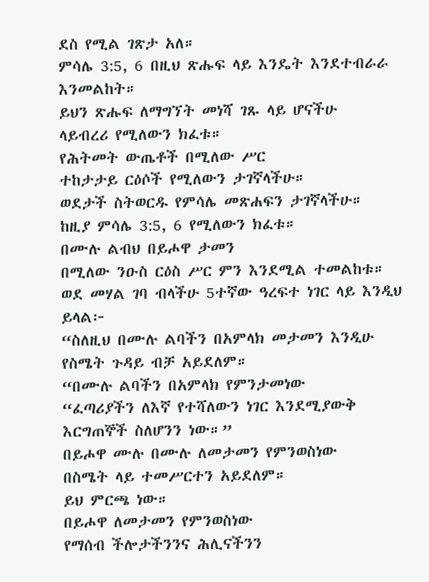ደስ የሚል ገጽታ አለ።
ምሳሌ 3:5, 6 በዚህ ጽሑፍ ላይ እንዴት እንደተብራራ እንመልከት።
ይህን ጽሑፍ ለማግኘት መነሻ ገጹ ላይ ሆናችሁ
ላይብረሪ የሚለውን ክፈቱ።
የሕትመት ውጤቶች በሚለው ሥር
ተከታታይ ርዕሶች የሚለውን ታገኛላችሁ።
ወደታች ስትወርዱ የምሳሌ መጽሐፍን ታገኛላችሁ።
ከዚያ ምሳሌ 3:5, 6 የሚለውን ክፈቱ።
በሙሉ ልብህ በይሖዋ ታመን
በሚለው ንዑስ ርዕስ ሥር ምን እንደሚል ተመልከቱ።
ወደ መሃል ገባ ብላችሁ 5ተኛው ዓረፍተ ነገር ላይ እንዲህ ይላል፦
“ስለዚህ በሙሉ ልባችን በአምላክ መታመን እንዲሁ የስሜት ጉዳይ ብቻ አይደለም።
“በሙሉ ልባችን በአምላክ የምንታመነው
“ፈጣሪያችን ለእኛ የተሻለውን ነገር እንደሚያውቅ
እርግጠኞች ስለሆንን ነው።”
በይሖዋ ሙሉ በሙሉ ለመታመን የምንወስነው
በስሜት ላይ ተመሥርተን አይደለም።
ይህ ምርጫ ነው።
በይሖዋ ለመታመን የምንወስነው
የማሰብ ችሎታችንንና ሕሊናችንን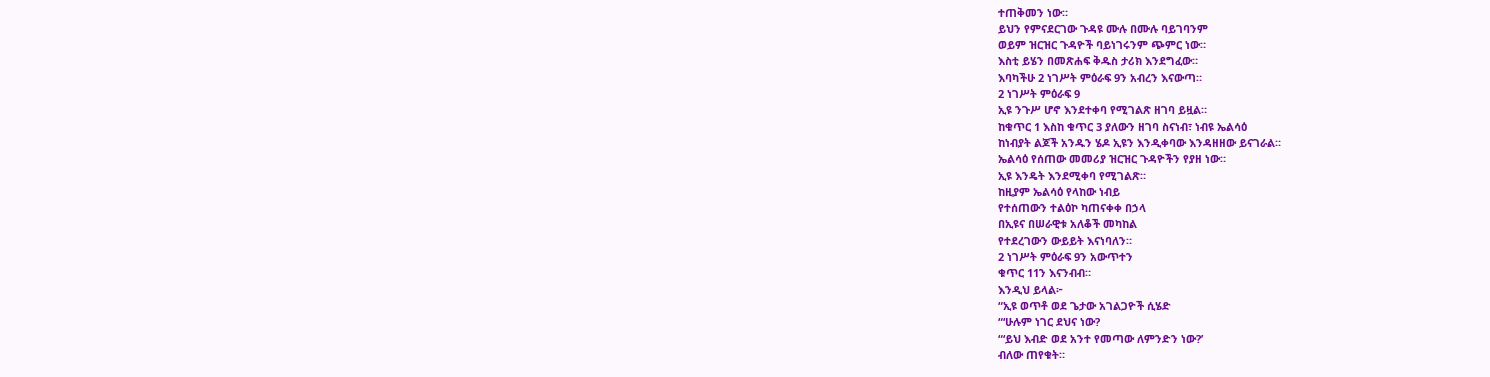ተጠቅመን ነው።
ይህን የምናደርገው ጉዳዩ ሙሉ በሙሉ ባይገባንም
ወይም ዝርዝር ጉዳዮች ባይነገሩንም ጭምር ነው።
እስቲ ይሄን በመጽሐፍ ቅዱስ ታሪክ እንደግፈው።
እባካችሁ 2 ነገሥት ምዕራፍ 9ን አብረን እናውጣ።
2 ነገሥት ምዕራፍ 9
ኢዩ ንጉሥ ሆኖ እንደተቀባ የሚገልጽ ዘገባ ይዟል።
ከቁጥር 1 እስከ ቁጥር 3 ያለውን ዘገባ ስናነብ፣ ነብዩ ኤልሳዕ
ከነብያት ልጆች አንዱን ሄዶ ኢዩን እንዲቀባው እንዳዘዘው ይናገራል።
ኤልሳዕ የሰጠው መመሪያ ዝርዝር ጉዳዮችን የያዘ ነው።
ኢዩ እንዴት እንደሚቀባ የሚገልጽ።
ከዚያም ኤልሳዕ የላከው ነብይ
የተሰጠውን ተልዕኮ ካጠናቀቀ በኃላ
በኢዩና በሠራዊቱ አለቆች መካከል
የተደረገውን ውይይት እናነባለን።
2 ነገሥት ምዕራፍ 9ን አውጥተን
ቁጥር 11ን እናንብብ።
እንዲህ ይላል፦
“ኢዩ ወጥቶ ወደ ጌታው አገልጋዮች ሲሄድ
“‘ሁሉም ነገር ደህና ነው?
“‘ይህ እብድ ወደ አንተ የመጣው ለምንድን ነው?’
ብለው ጠየቁት።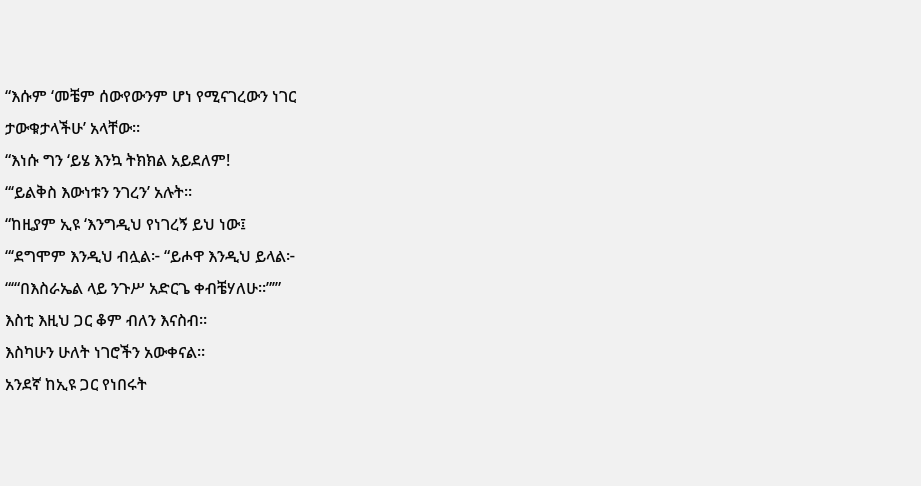“እሱም ‘መቼም ሰውየውንም ሆነ የሚናገረውን ነገር
ታውቁታላችሁ’ አላቸው።
“እነሱ ግን ‘ይሄ እንኳ ትክክል አይደለም!
“‘ይልቅስ እውነቱን ንገረን’ አሉት።
“ከዚያም ኢዩ ‘እንግዲህ የነገረኝ ይህ ነው፤
“‘ደግሞም እንዲህ ብሏል፦ “ይሖዋ እንዲህ ይላል፦
“‘“በእስራኤል ላይ ንጉሥ አድርጌ ቀብቼሃለሁ።”’”
እስቲ እዚህ ጋር ቆም ብለን እናስብ።
እስካሁን ሁለት ነገሮችን አውቀናል።
አንደኛ ከኢዩ ጋር የነበሩት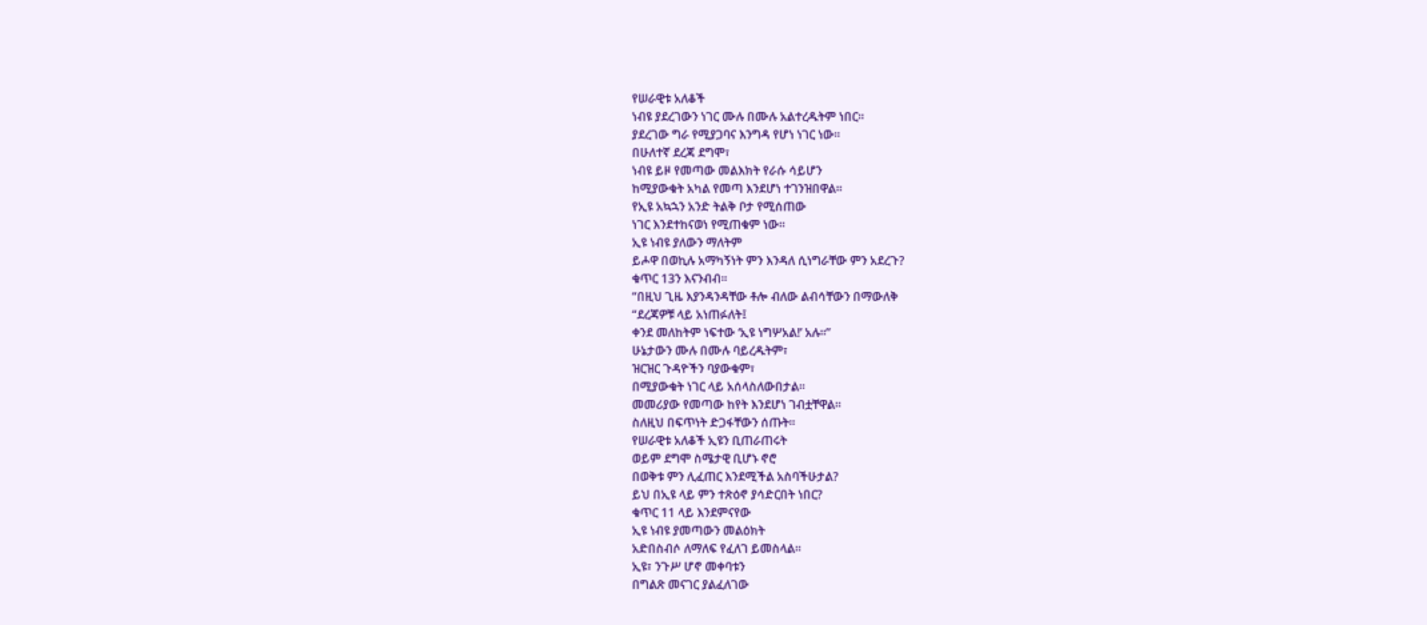የሠራዊቱ አለቆች
ነብዩ ያደረገውን ነገር ሙሉ በሙሉ አልተረዱትም ነበር።
ያደረገው ግራ የሚያጋባና እንግዳ የሆነ ነገር ነው።
በሁለተኛ ደረጃ ደግሞ፣
ነብዩ ይዞ የመጣው መልእክት የራሱ ሳይሆን
ከሚያውቁት አካል የመጣ እንደሆነ ተገንዝበዋል።
የኢዩ አኳኋን አንድ ትልቅ ቦታ የሚሰጠው
ነገር እንደተከናወነ የሚጠቁም ነው።
ኢዩ ነብዩ ያለውን ማለትም
ይሖዋ በወኪሉ አማካኝነት ምን እንዳለ ሲነግራቸው ምን አደረጉ?
ቁጥር 13ን እናንብብ።
“በዚህ ጊዜ እያንዳንዳቸው ቶሎ ብለው ልብሳቸውን በማውለቅ
“ደረጃዎቹ ላይ አነጠፉለት፤
ቀንደ መለከትም ነፍተው ‘ኢዩ ነግሦአል!’ አሉ።”
ሁኔታውን ሙሉ በሙሉ ባይረዱትም፣
ዝርዝር ጉዳዮችን ባያውቁም፣
በሚያውቁት ነገር ላይ አሰላስለውበታል።
መመሪያው የመጣው ከየት እንደሆነ ገብቷቸዋል።
ስለዚህ በፍጥነት ድጋፋቸውን ሰጡት።
የሠራዊቱ አለቆች ኢዩን ቢጠራጠሩት
ወይም ደግሞ ስሜታዊ ቢሆኑ ኖሮ
በወቅቱ ምን ሊፈጠር እንደሚችል አስባችሁታል?
ይህ በኢዩ ላይ ምን ተጽዕኖ ያሳድርበት ነበር?
ቁጥር 11 ላይ እንደምናየው
ኢዩ ነብዩ ያመጣውን መልዕክት
አድበስብሶ ለማለፍ የፈለገ ይመስላል።
ኢዩ፣ ንጉሥ ሆኖ መቀባቱን
በግልጽ መናገር ያልፈለገው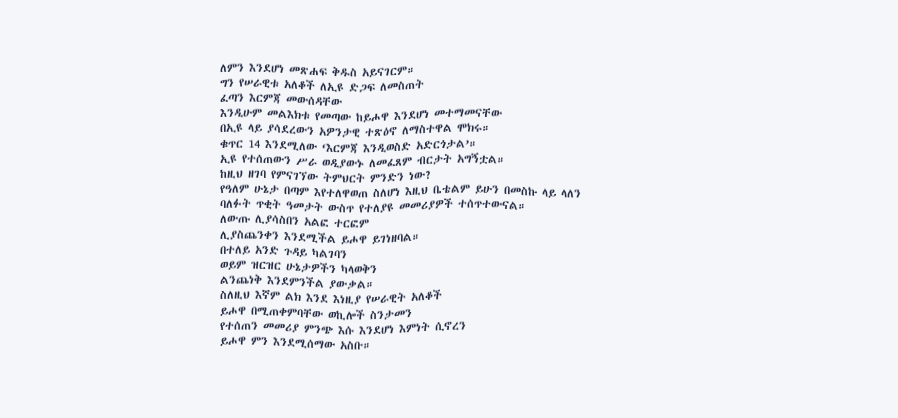ለምን እንደሆነ መጽሐፍ ቅዱስ አይናገርም።
ግን የሠራዊቱ አለቆች ለኢዩ ድጋፍ ለመስጠት
ፈጣን እርምጃ መውሰዳቸው
እንዲሁም መልእክቱ የመጣው ከይሖዋ እንደሆነ መተማመናቸው
በኢዩ ላይ ያሳደረውን አዎንታዊ ተጽዕኖ ለማስተዋል ሞክሩ።
ቁጥር 14 እንደሚለው ‘እርምጃ እንዲወስድ አድርጎታል’።
ኢዩ የተሰጠውን ሥራ ወዲያውኑ ለመፈጸም ብርታት አግኝቷል።
ከዚህ ዘገባ የምናገኘው ትምህርት ምንድን ነው?
የዓለም ሁኔታ በጣም እየተለዋወጠ ስለሆነ እዚህ ቤቴልም ይሁን በመስኩ ላይ ላለን
ባለፉት ጥቂት ዓመታት ውስጥ የተለያዩ መመሪያዎች ተሰጥተውናል።
ለውጡ ሊያሳስበን አልፎ ተርፎም
ሊያስጨንቀን እንደሚችል ይሖዋ ይገነዘባል።
በተለይ አንድ ጉዳይ ካልገባን
ወይም ዝርዝር ሁኔታዎችን ካላወቅን
ልንጨነቅ እንደምንችል ያውቃል።
ስለዚህ እኛም ልክ እንደ እነዚያ የሠራዊት አለቆች
ይሖዋ በሚጠቀምባቸው ወኪሎች ስንታመን
የተሰጠን መመሪያ ምንጭ እሱ እንደሆነ እምነት ሲኖረን
ይሖዋ ምን እንደሚሰማው አስቡ።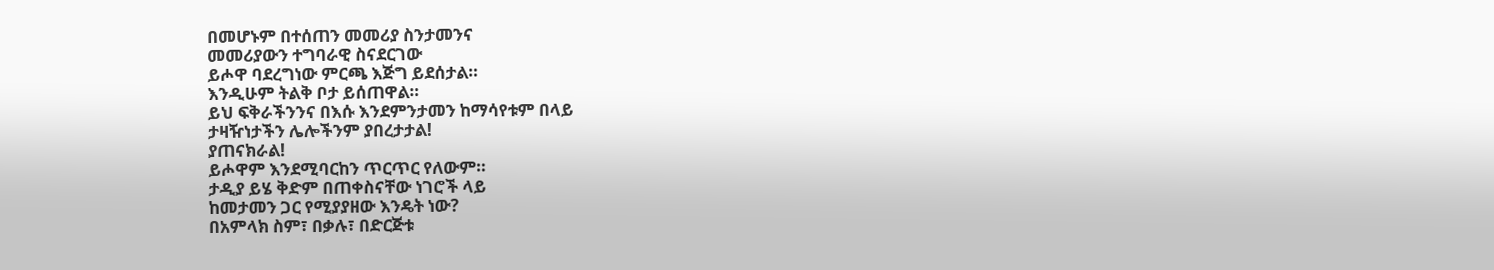በመሆኑም በተሰጠን መመሪያ ስንታመንና
መመሪያውን ተግባራዊ ስናደርገው
ይሖዋ ባደረግነው ምርጫ እጅግ ይደሰታል።
እንዲሁም ትልቅ ቦታ ይሰጠዋል።
ይህ ፍቅራችንንና በእሱ እንደምንታመን ከማሳየቱም በላይ
ታዛዥነታችን ሌሎችንም ያበረታታል!
ያጠናክራል!
ይሖዋም እንደሚባርከን ጥርጥር የለውም።
ታዲያ ይሄ ቅድም በጠቀስናቸው ነገሮች ላይ
ከመታመን ጋር የሚያያዘው እንዴት ነው?
በአምላክ ስም፣ በቃሉ፣ በድርጅቱ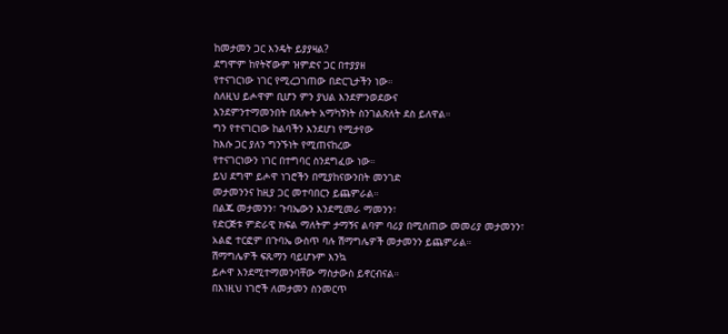ከመታመን ጋር እንዴት ይያያዛል?
ደግሞም ከየትኛውም ዝምድና ጋር በተያያዘ
የተናገርነው ነገር የሚረጋገጠው በድርጊታችን ነው።
ስለዚህ ይሖዋም ቢሆን ምን ያህል እንደምንወደውና
እንደምንተማመንበት በጸሎት አማካኝነት ስንገልጽለት ደስ ይለዋል።
ግን የተናገርነው ከልባችን እንደሆነ የሚታየው
ከእሱ ጋር ያለን ግንኙነት የሚጠናከረው
የተናገርነውን ነገር በተግባር ስንደግፈው ነው።
ይህ ደግሞ ይሖዋ ነገሮችን በሚያከናውንበት መንገድ
መታመንንና ከዚያ ጋር መተባበርን ይጨምራል።
በልጁ መታመንን፣ ጉባኤውን እንደሚመራ ማመንን፣
የድርጅቱ ምድራዊ ክፍል ማለትም ታማኝና ልባም ባሪያ በሚሰጠው መመሪያ መታመንን፣
አልፎ ተርፎም በጉባኤ ውስጥ ባሉ ሽማግሌዎች መታመንን ይጨምራል።
ሽማግሌዎች ፍጹማን ባይሆኑም እንኳ
ይሖዋ እንደሚተማመንባቸው ማስታውስ ይኖርብናል።
በእነዚህ ነገሮች ለመታመን ስንመርጥ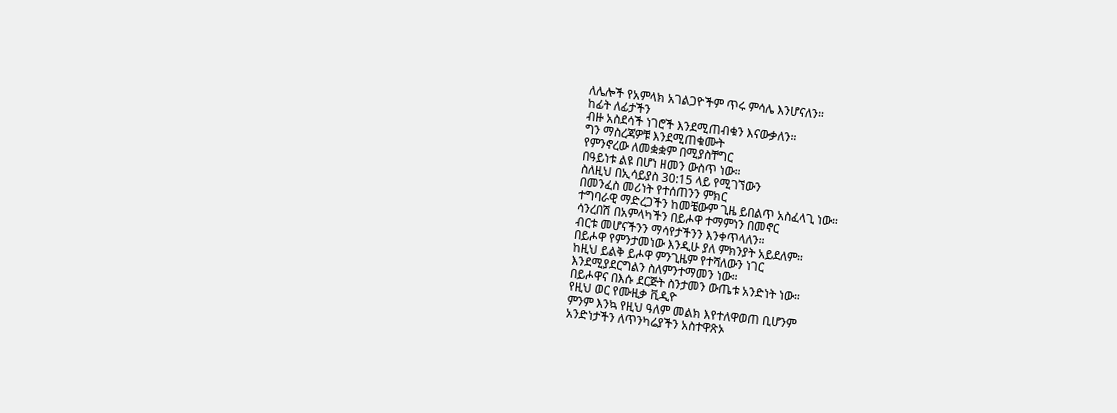ለሌሎች የአምላክ አገልጋዮችም ጥሩ ምሳሌ እንሆናለን።
ከፊት ለፊታችን
ብዙ አስደሳች ነገሮች እንደሚጠብቁን እናውቃለን።
ግን ማስረጃዎቹ እንደሚጠቁሙት
የምንኖረው ለመቋቋም በሚያስቸግር
በዓይነቱ ልዩ በሆነ ዘመን ውስጥ ነው።
ስለዚህ በኢሳይያስ 30:15 ላይ የሚገኘውን
በመንፈስ መሪነት የተሰጠንን ምክር
ተግባራዊ ማድረጋችን ከመቼውም ጊዜ ይበልጥ አስፈላጊ ነው።
ሳንረበሽ በአምላካችን በይሖዋ ተማምነን በመኖር
ብርቱ መሆናችንን ማሳየታችንን እንቀጥላለን።
በይሖዋ የምንታመነው እንዲሁ ያለ ምክንያት አይደለም።
ከዚህ ይልቅ ይሖዋ ምንጊዜም የተሻለውን ነገር
እንደሚያደርግልን ስለምንተማመን ነው።
በይሖዋና በእሱ ደርጅት ስንታመን ውጤቱ አንድነት ነው።
የዚህ ወር የሙዚቃ ቪዲዮ
ምንም እንኳ የዚህ ዓለም መልክ እየተለዋወጠ ቢሆንም
አንድነታችን ለጥንካሬያችን አስተዋጽኦ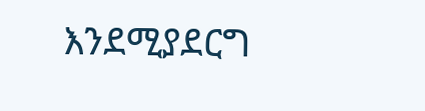እንደሚያደርግ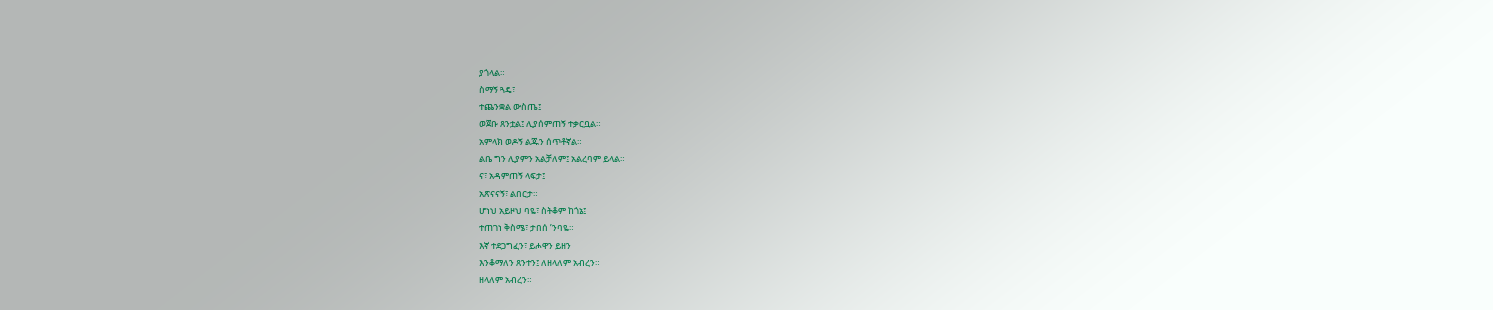ያጎላል።
ስማኝ ጓዴ፣
ተጨንቋል ውስጤ፤
ወጀቡ ጸንቷል፤ ሊያሰምጠኝ ተቃርቧል።
አምላክ ወዶኝ ልጁን ሰጥቶኛል።
ልቤ ግን ሊያምን አልቻለም፤ አልረባም ይላል።
ና፣ አዳምጠኝ ላፍታ፤
አጽናናኝ፣ ልበርታ።
ሆነህ አይዞህ ባዬ፣ ስትቆም ከጎኔ፤
ተጠገነ ቅስሜ፣ ታበሰ ’ንባዬ።
እኛ ተደጋግፈን፣ ይሖዋን ይዘን
እንቆማለን ጸንተን፤ ለዘላለም አብረን።
ዘላለም አብረን።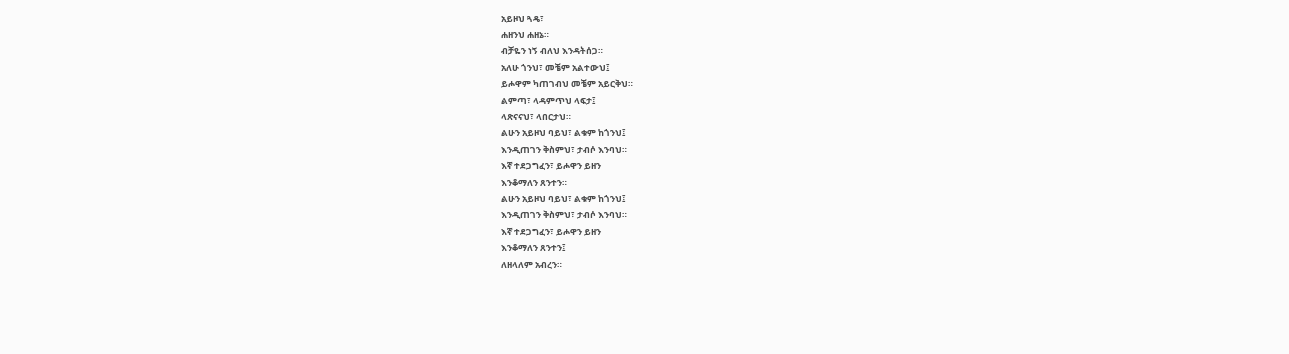አይዞህ ጓዴ፣
ሐዘንህ ሐዘኔ።
ብቻዬን ነኝ ብለህ እንዳትሰጋ።
አለሁ ጎንህ፣ መቼም አልተውህ፤
ይሖዋም ካጠገብህ መቼም አይርቅህ።
ልምጣ፣ ላዳምጥህ ላፍታ፤
ላጽናናህ፣ ላበርታህ።
ልሁን አይዞህ ባይህ፣ ልቁም ከጎንህ፤
እንዲጠገን ቅስምህ፣ ታብሶ እንባህ።
እኛ ተደጋግፈን፣ ይሖዋን ይዘን
እንቆማለን ጸንተን።
ልሁን አይዞህ ባይህ፣ ልቁም ከጎንህ፤
እንዲጠገን ቅስምህ፣ ታብሶ እንባህ።
እኛ ተደጋግፈን፣ ይሖዋን ይዘን
እንቆማለን ጸንተን፤
ለዘላለም አብረን።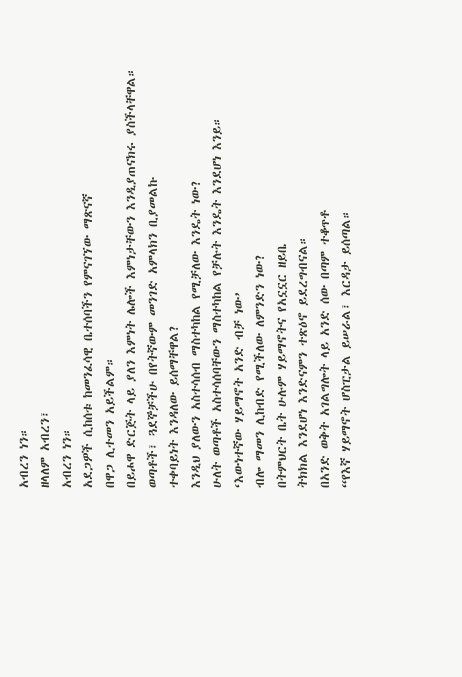አብረን ነን።
ዘላለም አብረን፣
አብረን ነን።
አደጋዎች ሲከሰቱ ከመንፈሳዊ ቤተሰባችን የምናገኘው ማጽናኛ
በዋጋ ሊተመን አይችልም።
በይሖዋ ድርጅት ላይ ያለን እምነት ሌሎች እምነታቸውን እንዲያጠናክሩ ያስችላቸዋል።
ወጣቶች፣ ጓደኞቻችሁ በየትኛውም መንገድ አምላክን ቢያመልኩ
ተቀባይነት እንዳለው ይሰማቸዋል?
እንዲህ ያለውን አስተሳሰብ ማስተካከል የሚቻለው እንዴት ነው?
ሁለት ወጣቶች አስተሳሰባቸውን ማስተካከል የቻሉት እንዴት እንደሆነ እንይ።
‘እውነተኛው ሃይማኖት አንድ ብቻ ነው’
ብሎ ማመን ሊከብድ የሚችለው ለምንድን ነው?
በትምህርት ቤት ሁሉም ሃይማኖትና የአኗኗር ዘይቤ
ትክክል እንደሆነ እንድናምን ተጽዕኖ ይደረግብናል።
በአንድ ወቅት አገልግሎት ላይ አንድ ሰው በጣም ተቆጥቶ
“የእኛ ሃይማኖት ሆስፒታል ይሠራል፣ እርዳታ ይሰጣል።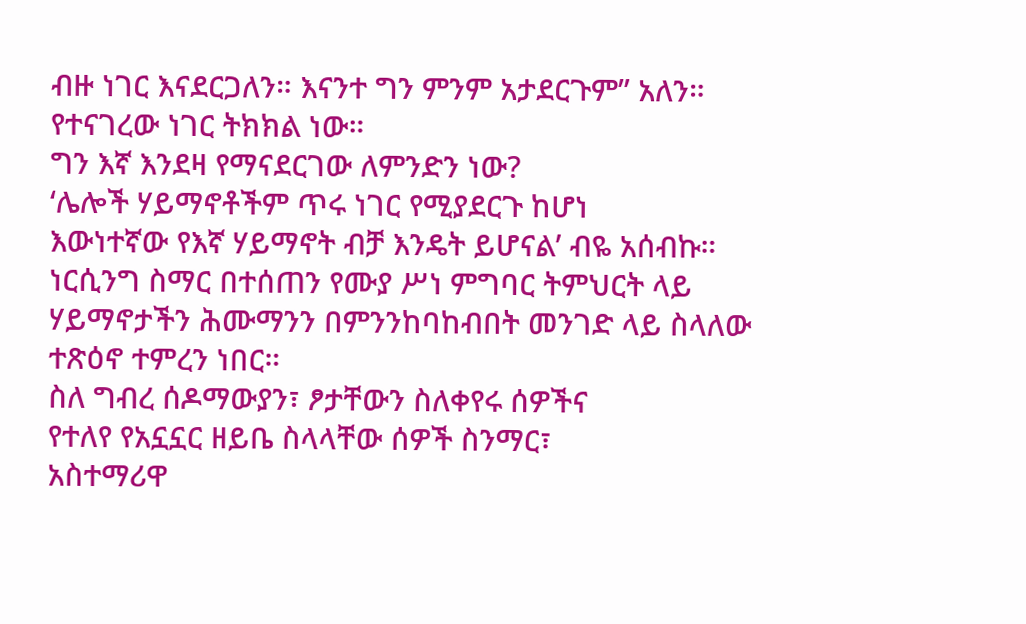ብዙ ነገር እናደርጋለን። እናንተ ግን ምንም አታደርጉም” አለን።
የተናገረው ነገር ትክክል ነው።
ግን እኛ እንደዛ የማናደርገው ለምንድን ነው?
‘ሌሎች ሃይማኖቶችም ጥሩ ነገር የሚያደርጉ ከሆነ
እውነተኛው የእኛ ሃይማኖት ብቻ እንዴት ይሆናል’ ብዬ አሰብኩ።
ነርሲንግ ስማር በተሰጠን የሙያ ሥነ ምግባር ትምህርት ላይ
ሃይማኖታችን ሕሙማንን በምንንከባከብበት መንገድ ላይ ስላለው ተጽዕኖ ተምረን ነበር።
ስለ ግብረ ሰዶማውያን፣ ፆታቸውን ስለቀየሩ ሰዎችና
የተለየ የአኗኗር ዘይቤ ስላላቸው ሰዎች ስንማር፣
አስተማሪዋ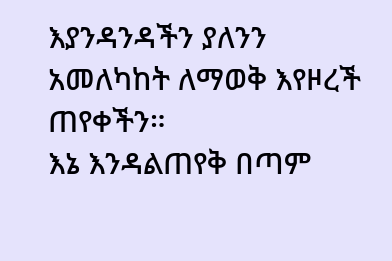እያንዳንዳችን ያለንን አመለካከት ለማወቅ እየዞረች ጠየቀችን።
እኔ እንዳልጠየቅ በጣም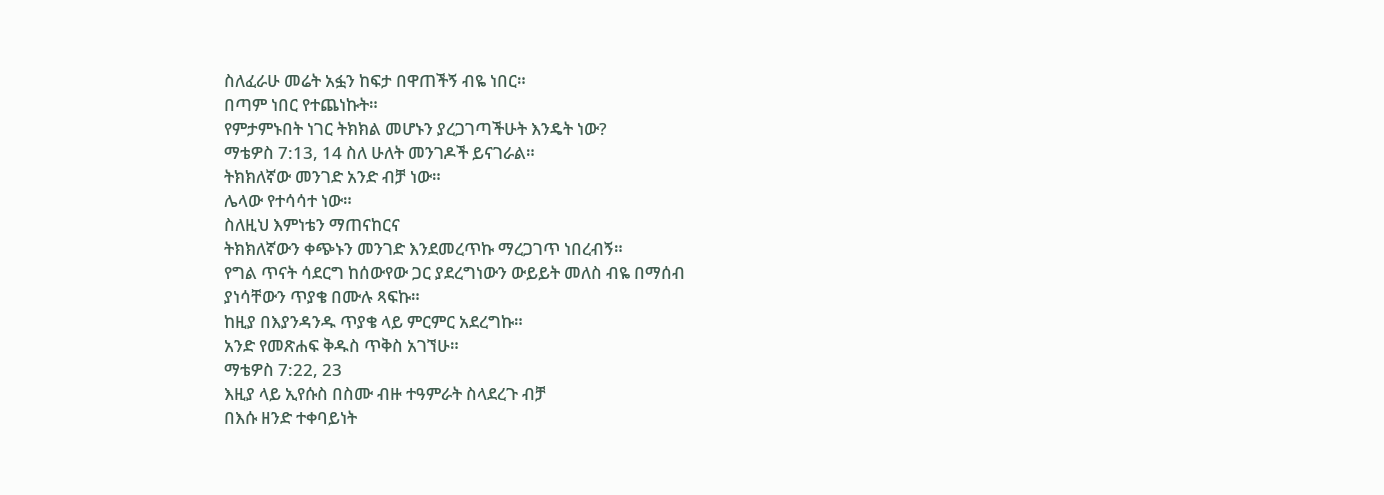ስለፈራሁ መሬት አፏን ከፍታ በዋጠችኝ ብዬ ነበር።
በጣም ነበር የተጨነኩት።
የምታምኑበት ነገር ትክክል መሆኑን ያረጋገጣችሁት እንዴት ነው?
ማቴዎስ 7:13, 14 ስለ ሁለት መንገዶች ይናገራል።
ትክክለኛው መንገድ አንድ ብቻ ነው።
ሌላው የተሳሳተ ነው።
ስለዚህ እምነቴን ማጠናከርና
ትክክለኛውን ቀጭኑን መንገድ እንደመረጥኩ ማረጋገጥ ነበረብኝ።
የግል ጥናት ሳደርግ ከሰውየው ጋር ያደረግነውን ውይይት መለስ ብዬ በማሰብ
ያነሳቸውን ጥያቄ በሙሉ ጻፍኩ።
ከዚያ በእያንዳንዱ ጥያቄ ላይ ምርምር አደረግኩ።
አንድ የመጽሐፍ ቅዱስ ጥቅስ አገኘሁ።
ማቴዎስ 7:22, 23
እዚያ ላይ ኢየሱስ በስሙ ብዙ ተዓምራት ስላደረጉ ብቻ
በእሱ ዘንድ ተቀባይነት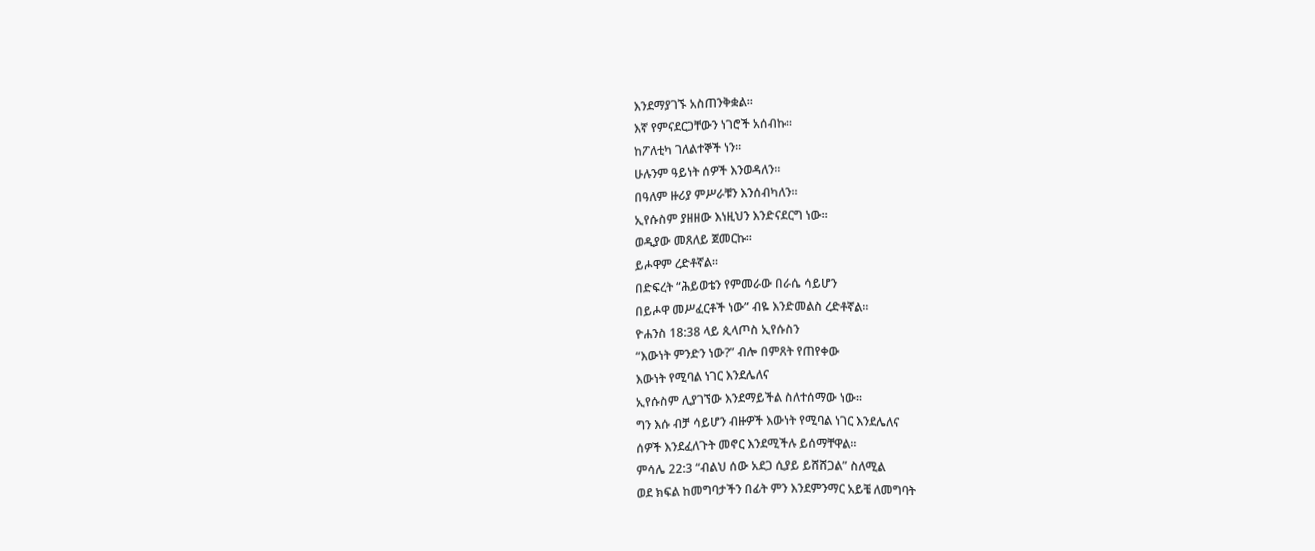እንደማያገኙ አስጠንቅቋል።
እኛ የምናደርጋቸውን ነገሮች አሰብኩ።
ከፖለቲካ ገለልተኞች ነን።
ሁሉንም ዓይነት ሰዎች እንወዳለን።
በዓለም ዙሪያ ምሥራቹን እንሰብካለን።
ኢየሱስም ያዘዘው እነዚህን እንድናደርግ ነው።
ወዲያው መጸለይ ጀመርኩ።
ይሖዋም ረድቶኛል።
በድፍረት “ሕይወቴን የምመራው በራሴ ሳይሆን
በይሖዋ መሥፈርቶች ነው” ብዬ እንድመልስ ረድቶኛል።
ዮሐንስ 18:38 ላይ ጲላጦስ ኢየሱስን
“እውነት ምንድን ነው?” ብሎ በምጸት የጠየቀው
እውነት የሚባል ነገር እንደሌለና
ኢየሱስም ሊያገኘው እንደማይችል ስለተሰማው ነው።
ግን እሱ ብቻ ሳይሆን ብዙዎች እውነት የሚባል ነገር እንደሌለና
ሰዎች እንደፈለጉት መኖር እንደሚችሉ ይሰማቸዋል።
ምሳሌ 22:3 “ብልህ ሰው አደጋ ሲያይ ይሸሸጋል” ስለሚል
ወደ ክፍል ከመግባታችን በፊት ምን እንደምንማር አይቼ ለመግባት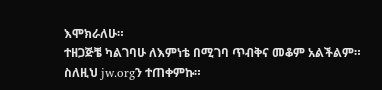እሞክራለሁ።
ተዘጋጅቼ ካልገባሁ ለእምነቴ በሚገባ ጥብቅና መቆም አልችልም።
ስለዚህ jw.orgን ተጠቀምኩ።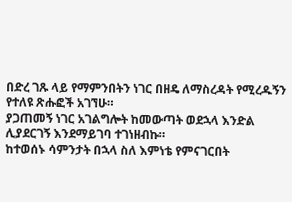በድረ ገጹ ላይ የማምንበትን ነገር በዘዴ ለማስረዳት የሚረዱኝን የተለዩ ጽሑፎች አገኘሁ።
ያጋጠመኝ ነገር አገልግሎት ከመውጣት ወደኋላ እንድል ሊያደርገኝ እንደማይገባ ተገነዘብኩ።
ከተወሰኑ ሳምንታት በኋላ ስለ እምነቴ የምናገርበት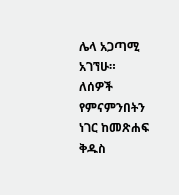ሌላ አጋጣሚ አገኘሁ።
ለሰዎች የምናምንበትን ነገር ከመጽሐፍ ቅዱስ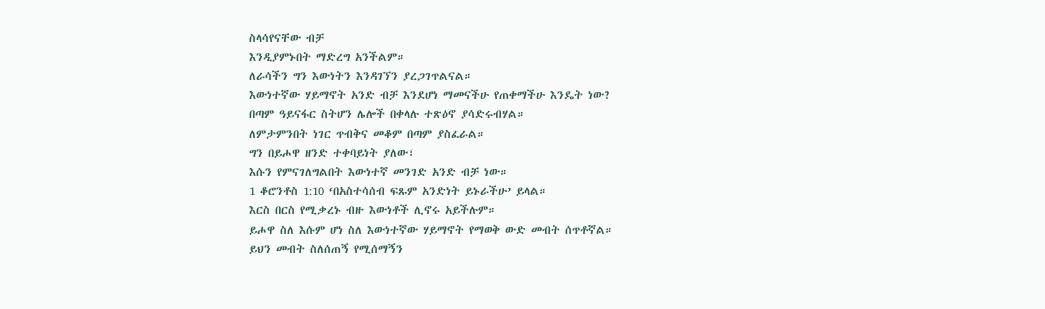ስላሳየናቸው ብቻ
እንዲያምኑበት ማድረግ አንችልም።
ለራሳችን ግን እውነትን እንዳገኘን ያረጋገጥልናል።
እውነተኛው ሃይማኖት አንድ ብቻ እንደሆነ ማመናችሁ የጠቀማችሁ እንዴት ነው?
በጣም ዓይናፋር ስትሆን ሌሎች በቀላሉ ተጽዕኖ ያሳድሩብሃል።
ለምታምንበት ነገር ጥብቅና መቆም በጣም ያስፈራል።
ግን በይሖዋ ዘንድ ተቀባይነት ያለው፣
እሱን የምናገለግልበት እውነተኛ መንገድ አንድ ብቻ ነው።
1 ቆሮንቶስ 1:10 ‘በአስተሳሰብ ፍጹም አንድነት ይኑራችሁ’ ይላል።
እርስ በርስ የሚቃረኑ ብዙ እውነቶች ሊኖሩ አይችሉም።
ይሖዋ ስለ እሱም ሆነ ስለ እውነተኛው ሃይማኖት የማወቅ ውድ መብት ሰጥቶኛል።
ይህን መብት ስለሰጠኝ የሚሰማኝን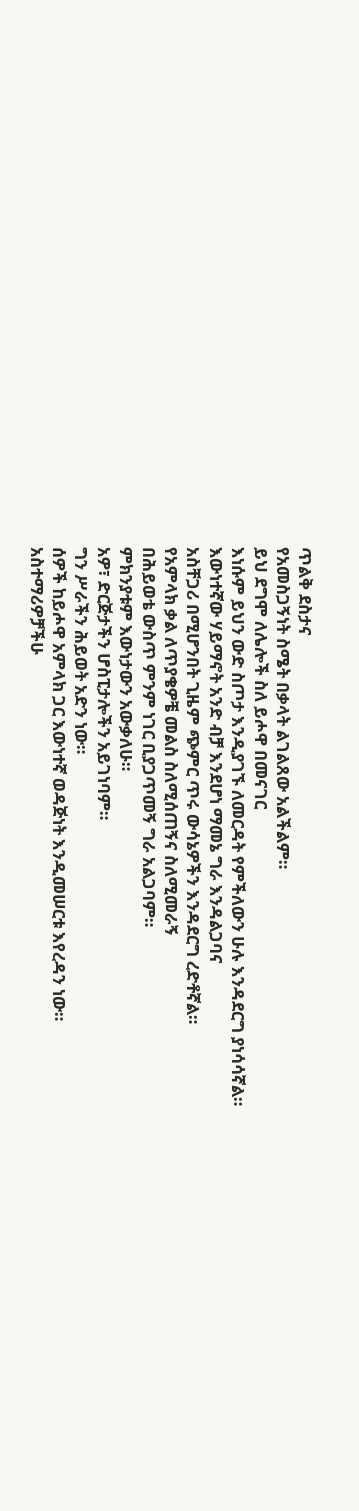ጥልቅ ደስታና
የአመስጋኝነት ስሜት በቃላት ልገልጸው አልችልም።
ይህ ደግሞ ለሌሎች ስለ ይሖዋ በመናገር
እነሱም ይህን ውድ ስጦታ እንዲያገኙ ለመርዳት የምችለውን ሁሉ እንዳደርግ ያነሳሳኛል።
እውነተኛው ሃይማኖት አንድ ብቻ እንደሆነ ማመኔ ግራ እንዳልጋባና
አስቸጋሪ በሚሆንበት ጊዜም ጭምር ጥሩ ውሳኔዎችን እንዳደርግ ረድቶኛል።
የአምላክ ቃል ለጥያቄዎቼ መልስ ስለሚሰጠኝና ስለሚመራኝ
በሕይወቴ ውስጥ ምንም ነገር ቢያጋጥመኝ ግራ አልጋባም።
ምክንያቱም እውነታውን አውቃለሁ።
አዎ፣ ድርጅታችን ሆስፒታሎችን አይገነባም።
ግን ሥራችን ሕይወት አድን ነው።
ሰዎች ከይሖዋ አምላክ ጋር እውነተኛ ወዳጅነት እንዲመሠርቱ እየረዳን ነው።
አስተማሪዎቻችሁ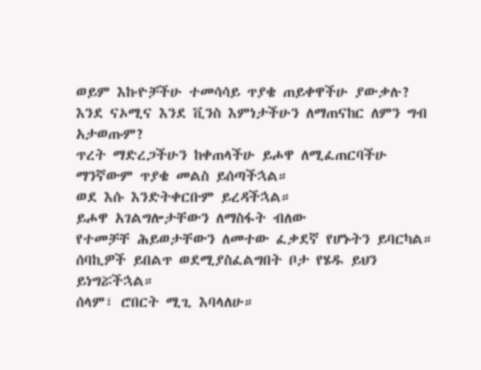ወይም እኩዮቻችሁ ተመሳሳይ ጥያቄ ጠይቀዋችሁ ያውቃሉ?
እንደ ናኦሚና እንደ ቪንስ እምነታችሁን ለማጠናከር ለምን ግብ አታወጡም?
ጥረት ማድረጋችሁን ከቀጠላችሁ ይሖዋ ለሚፈጠርባችሁ ማንኛውም ጥያቄ መልስ ይሰጣችኋል።
ወደ እሱ እንድትቀርቡም ይረዳችኋል።
ይሖዋ አገልግሎታቸውን ለማስፋት ብለው
የተመቻቸ ሕይወታቸውን ለመተው ፈቃደኛ የሆኑትን ይባርካል።
ሰባኪዎች ይበልጥ ወደሚያስፈልግበት ቦታ የሄዱ ይህን ይነግሯችኋል።
ሰላም፣ ሮበርት ሚጊ እባላለሁ።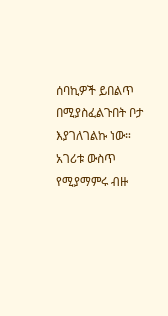ሰባኪዎች ይበልጥ በሚያስፈልጉበት ቦታ እያገለገልኩ ነው።
አገሪቱ ውስጥ የሚያማምሩ ብዙ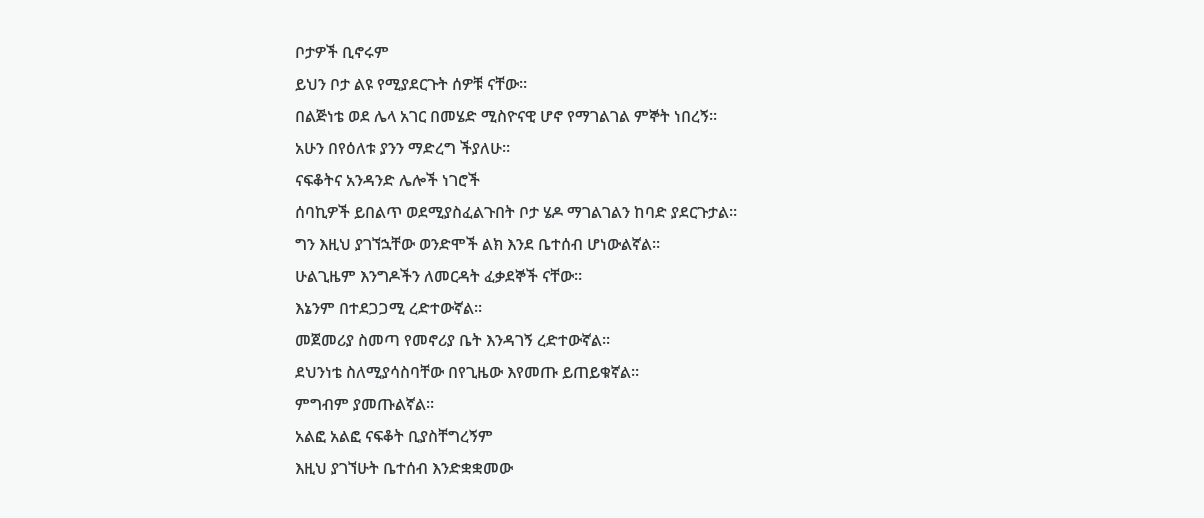ቦታዎች ቢኖሩም
ይህን ቦታ ልዩ የሚያደርጉት ሰዎቹ ናቸው።
በልጅነቴ ወደ ሌላ አገር በመሄድ ሚስዮናዊ ሆኖ የማገልገል ምኞት ነበረኝ።
አሁን በየዕለቱ ያንን ማድረግ ችያለሁ።
ናፍቆትና አንዳንድ ሌሎች ነገሮች
ሰባኪዎች ይበልጥ ወደሚያስፈልጉበት ቦታ ሄዶ ማገልገልን ከባድ ያደርጉታል።
ግን እዚህ ያገኘኋቸው ወንድሞች ልክ እንደ ቤተሰብ ሆነውልኛል።
ሁልጊዜም እንግዶችን ለመርዳት ፈቃደኞች ናቸው።
እኔንም በተደጋጋሚ ረድተውኛል።
መጀመሪያ ስመጣ የመኖሪያ ቤት እንዳገኝ ረድተውኛል።
ደህንነቴ ስለሚያሳስባቸው በየጊዜው እየመጡ ይጠይቁኛል።
ምግብም ያመጡልኛል።
አልፎ አልፎ ናፍቆት ቢያስቸግረኝም
እዚህ ያገኘሁት ቤተሰብ እንድቋቋመው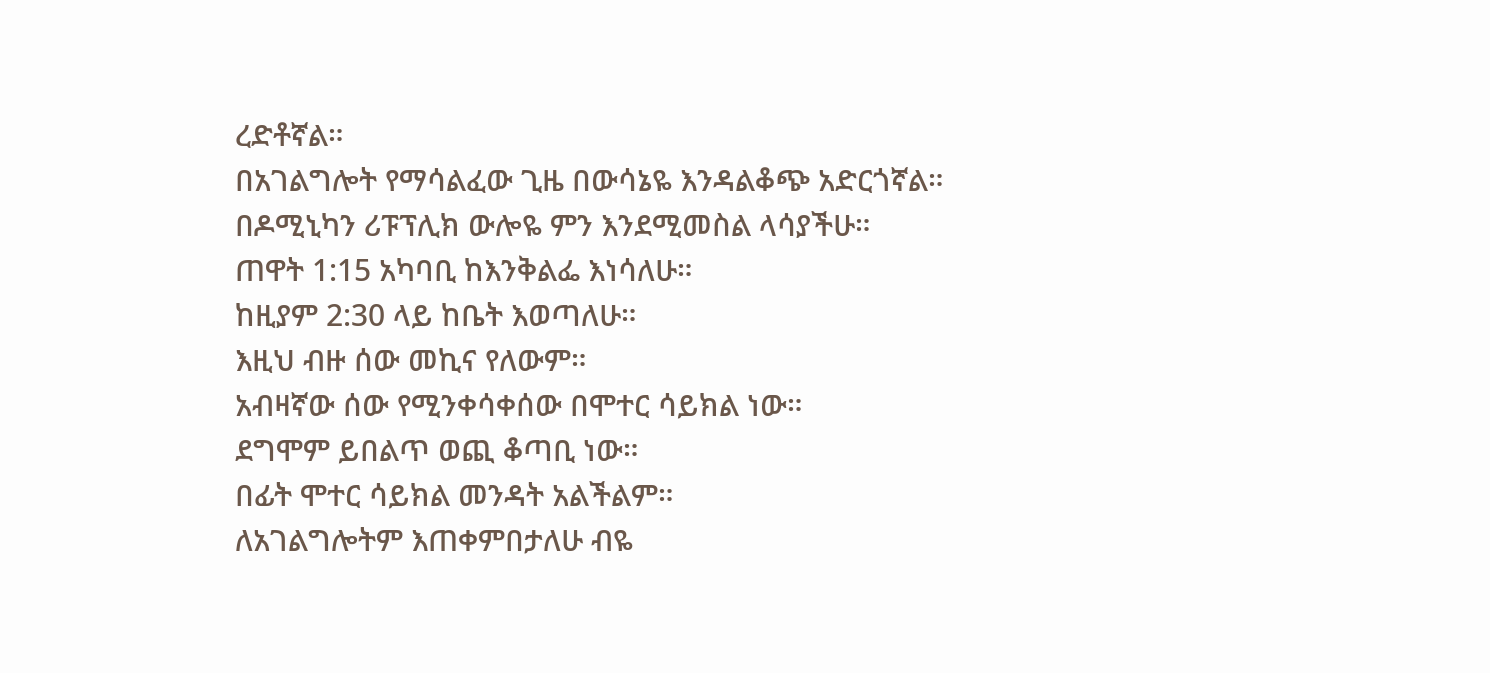ረድቶኛል።
በአገልግሎት የማሳልፈው ጊዜ በውሳኔዬ እንዳልቆጭ አድርጎኛል።
በዶሚኒካን ሪፑፕሊክ ውሎዬ ምን እንደሚመስል ላሳያችሁ።
ጠዋት 1:15 አካባቢ ከእንቅልፌ እነሳለሁ።
ከዚያም 2:30 ላይ ከቤት እወጣለሁ።
እዚህ ብዙ ሰው መኪና የለውም።
አብዛኛው ሰው የሚንቀሳቀሰው በሞተር ሳይክል ነው።
ደግሞም ይበልጥ ወጪ ቆጣቢ ነው።
በፊት ሞተር ሳይክል መንዳት አልችልም።
ለአገልግሎትም እጠቀምበታለሁ ብዬ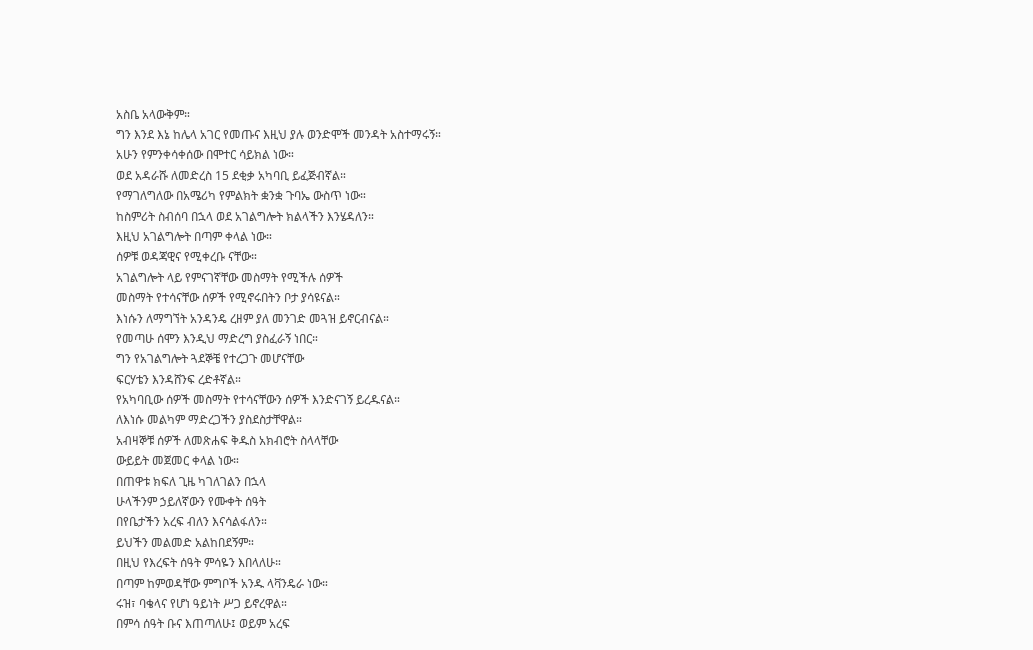አስቤ አላውቅም።
ግን እንደ እኔ ከሌላ አገር የመጡና እዚህ ያሉ ወንድሞች መንዳት አስተማሩኝ።
አሁን የምንቀሳቀሰው በሞተር ሳይክል ነው።
ወደ አዳራሹ ለመድረስ 15 ደቂቃ አካባቢ ይፈጅብኛል።
የማገለግለው በአሜሪካ የምልክት ቋንቋ ጉባኤ ውስጥ ነው።
ከስምሪት ስብሰባ በኋላ ወደ አገልግሎት ክልላችን እንሄዳለን።
እዚህ አገልግሎት በጣም ቀላል ነው።
ሰዎቹ ወዳጃዊና የሚቀረቡ ናቸው።
አገልግሎት ላይ የምናገኛቸው መስማት የሚችሉ ሰዎች
መስማት የተሳናቸው ሰዎች የሚኖሩበትን ቦታ ያሳዩናል።
እነሱን ለማግኘት አንዳንዴ ረዘም ያለ መንገድ መጓዝ ይኖርብናል።
የመጣሁ ሰሞን እንዲህ ማድረግ ያስፈራኝ ነበር።
ግን የአገልግሎት ጓደኞቼ የተረጋጉ መሆናቸው
ፍርሃቴን እንዳሸንፍ ረድቶኛል።
የአካባቢው ሰዎች መስማት የተሳናቸውን ሰዎች እንድናገኝ ይረዱናል።
ለእነሱ መልካም ማድረጋችን ያስደስታቸዋል።
አብዛኞቹ ሰዎች ለመጽሐፍ ቅዱስ አክብሮት ስላላቸው
ውይይት መጀመር ቀላል ነው።
በጠዋቱ ክፍለ ጊዜ ካገለገልን በኋላ
ሁላችንም ኃይለኛውን የሙቀት ሰዓት
በየቤታችን አረፍ ብለን እናሳልፋለን።
ይህችን መልመድ አልከበደኝም።
በዚህ የእረፍት ሰዓት ምሳዬን እበላለሁ።
በጣም ከምወዳቸው ምግቦች አንዱ ላቫንዴራ ነው።
ሩዝ፣ ባቄላና የሆነ ዓይነት ሥጋ ይኖረዋል።
በምሳ ሰዓት ቡና እጠጣለሁ፤ ወይም አረፍ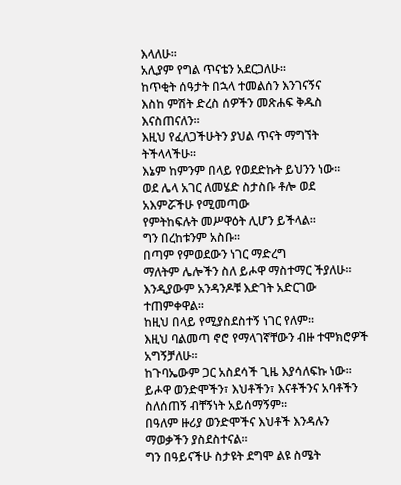እላለሁ።
አሊያም የግል ጥናቴን አደርጋለሁ።
ከጥቂት ሰዓታት በኋላ ተመልሰን እንገናኝና
እስከ ምሽት ድረስ ሰዎችን መጽሐፍ ቅዱስ እናስጠናለን።
እዚህ የፈለጋችሁትን ያህል ጥናት ማግኘት ትችላላችሁ።
እኔም ከምንም በላይ የወደድኩት ይህንን ነው።
ወደ ሌላ አገር ለመሄድ ስታስቡ ቶሎ ወደ አእምሯችሁ የሚመጣው
የምትከፍሉት መሥዋዕት ሊሆን ይችላል።
ግን በረከቱንም አስቡ።
በጣም የምወደውን ነገር ማድረግ
ማለትም ሌሎችን ስለ ይሖዋ ማስተማር ችያለሁ።
እንዲያውም አንዳንዶቹ እድገት አድርገው ተጠምቀዋል።
ከዚህ በላይ የሚያስደስተኝ ነገር የለም።
እዚህ ባልመጣ ኖሮ የማላገኛቸውን ብዙ ተሞክሮዎች አግኝቻለሁ።
ከጉባኤውም ጋር አስደሳች ጊዜ እያሳለፍኩ ነው።
ይሖዋ ወንድሞችን፣ እህቶችን፣ እናቶችንና አባቶችን ስለሰጠኝ ብቸኝነት አይሰማኝም።
በዓለም ዙሪያ ወንድሞችና እህቶች እንዳሉን ማወቃችን ያስደስተናል።
ግን በዓይናችሁ ስታዩት ደግሞ ልዩ ስሜት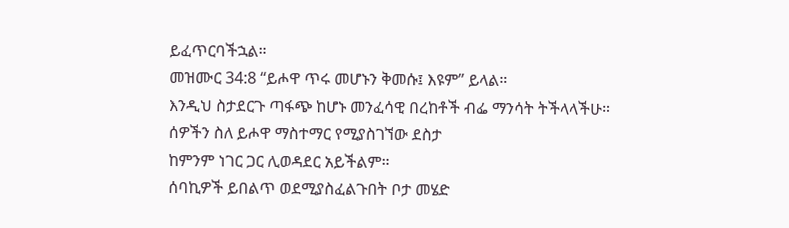ይፈጥርባችኋል።
መዝሙር 34:8 “ይሖዋ ጥሩ መሆኑን ቅመሱ፤ እዩም” ይላል።
እንዲህ ስታደርጉ ጣፋጭ ከሆኑ መንፈሳዊ በረከቶች ብፌ ማንሳት ትችላላችሁ።
ሰዎችን ስለ ይሖዋ ማስተማር የሚያስገኘው ደስታ
ከምንም ነገር ጋር ሊወዳደር አይችልም።
ሰባኪዎች ይበልጥ ወደሚያስፈልጉበት ቦታ መሄድ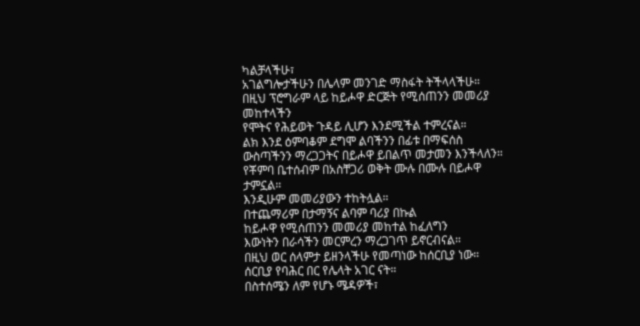ካልቻላችሁ፣
አገልግሎታችሁን በሌላም መንገድ ማስፋት ትችላላችሁ።
በዚህ ፕሮግራም ላይ ከይሖዋ ድርጅት የሚሰጠንን መመሪያ መከተላችን
የሞትና የሕይወት ጉዳይ ሊሆን እንደሚችል ተምረናል።
ልክ እንደ ዕምባቆም ደግሞ ልባችንን በፊቱ በማፍሰስ
ውስጣችንን ማረጋጋትና በይሖዋ ይበልጥ መታመን እንችላለን።
የቾምባ ቤተሰብም በአስቸጋሪ ወቅት ሙሉ በሙሉ በይሖዋ ታምኗል።
እንዲሁም መመሪያውን ተከትሏል።
በተጨማሪም በታማኝና ልባም ባሪያ በኩል
ከይሖዋ የሚሰጠንን መመሪያ መከተል ከፈለግን
እውነትን በራሳችን መርምረን ማረጋገጥ ይኖርብናል።
በዚህ ወር ሰላምታ ይዘንላችሁ የመጣነው ከሰርቢያ ነው።
ሰርቢያ የባሕር በር የሌላት አገር ናት።
በስተሰሜን ለም የሆኑ ሜዳዎች፣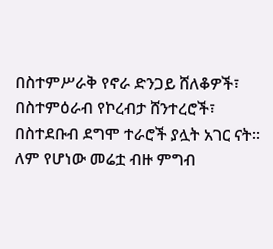በስተምሥራቅ የኖራ ድንጋይ ሸለቆዎች፣
በስተምዕራብ የኮረብታ ሸንተረሮች፣
በስተደቡብ ደግሞ ተራሮች ያሏት አገር ናት።
ለም የሆነው መሬቷ ብዙ ምግብ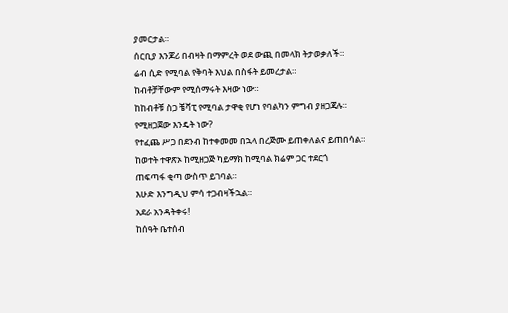ያመርታል።
ሰርቢያ እንጆሪ በብዛት በማምረት ወደ ውጪ በመላክ ትታወቃለች።
ሬብ ሲድ የሚባል የቅባት እህል በስፋት ይመረታል።
ከብቶቻቸውም የሚሰማሩት እዛው ነው።
ከከብቶቹ ስጋ ቼቫፒ የሚባል ታዋቂ የሆነ የባልካን ምግብ ያዘጋጃሉ።
የሚዘጋጀው እንዴት ነው?
የተፈጨ ሥጋ በደንብ ከተቀመመ በኋላ በረጅሙ ይጠቀለልና ይጠበሳል።
ከወተት ተዋጽኦ ከሚዘጋጅ ካይማክ ከሚባል ክሬም ጋር ተደርጎ
ጠፍጣፋ ቂጣ ውስጥ ይገባል።
እሁድ እንግዲህ ምሳ ተጋብዛችኋል።
አደራ አንዳትቀሩ!
ከሰዓት ቤተሰብ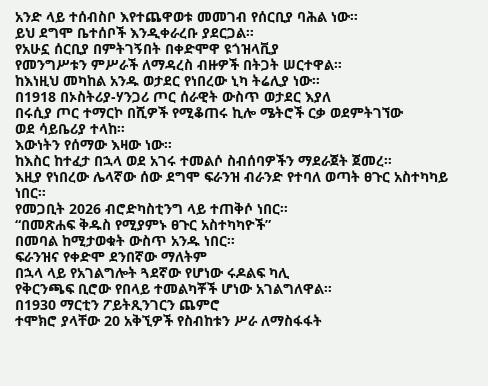አንድ ላይ ተሰብስቦ እየተጨዋወቱ መመገብ የሰርቢያ ባሕል ነው።
ይህ ደግሞ ቤተሰቦች እንዲቀራረቡ ያደርጋል።
የአሁኗ ሰርቢያ በምትገኝበት በቀድሞዋ ዩጎዝላቪያ
የመንግሥቱን ምሥራች ለማዳረስ ብዙዎች በትጋት ሠርተዋል።
ከእነዚህ መካከል አንዱ ወታደር የነበረው ኒካ ትሬሊያ ነው።
በ1918 በኦስትሪያ-ሃንጋሪ ጦር ሰራዊት ውስጥ ወታደር እያለ
በሩሲያ ጦር ተማርኮ በሺዎች የሚቆጠሩ ኪሎ ሜትሮች ርቃ ወደምትገኘው
ወደ ሳይቤሪያ ተላከ።
እውነትን የሰማው እዛው ነው።
ከእስር ከተፈታ በኋላ ወደ አገሩ ተመልሶ ስብሰባዎችን ማደራጀት ጀመረ።
እዚያ የነበረው ሌላኛው ሰው ደግሞ ፍራንዝ ብራንድ የተባለ ወጣት ፀጉር አስተካካይ ነበር።
የመጋቢት 2026 ብሮድካስቲንግ ላይ ተጠቅሶ ነበር።
“በመጽሐፍ ቅዱስ የሚያምኑ ፀጉር አስተካካዮች”
በመባል ከሚታወቁት ውስጥ አንዱ ነበር።
ፍራንዝና የቀድሞ ደንበኛው ማለትም
በኋላ ላይ የአገልግሎት ጓደኛው የሆነው ሩዶልፍ ካሊ
የቅርንጫፍ ቢሮው የበላይ ተመልካቾች ሆነው አገልግለዋል።
በ1930 ማርቲን ፖይትጺንገርን ጨምሮ
ተሞክሮ ያላቸው 20 አቅኚዎች የስብከቱን ሥራ ለማስፋፋት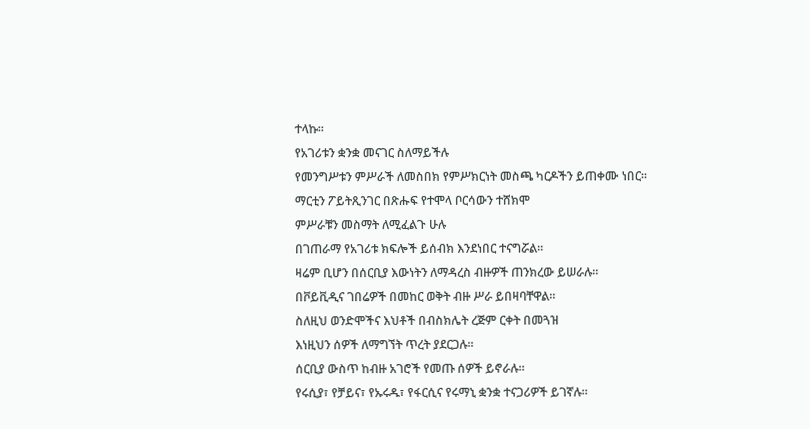ተላኩ።
የአገሪቱን ቋንቋ መናገር ስለማይችሉ
የመንግሥቱን ምሥራች ለመስበክ የምሥክርነት መስጫ ካርዶችን ይጠቀሙ ነበር።
ማርቲን ፖይትጺንገር በጽሑፍ የተሞላ ቦርሳውን ተሸክሞ
ምሥራቹን መስማት ለሚፈልጉ ሁሉ
በገጠራማ የአገሪቱ ክፍሎች ይሰብክ እንደነበር ተናግሯል።
ዛሬም ቢሆን በሰርቢያ እውነትን ለማዳረስ ብዙዎች ጠንክረው ይሠራሉ።
በቮይቪዲና ገበሬዎች በመከር ወቅት ብዙ ሥራ ይበዛባቸዋል።
ስለዚህ ወንድሞችና እህቶች በብስክሌት ረጅም ርቀት በመጓዝ
እነዚህን ሰዎች ለማግኘት ጥረት ያደርጋሉ።
ሰርቢያ ውስጥ ከብዙ አገሮች የመጡ ሰዎች ይኖራሉ።
የሩሲያ፣ የቻይና፣ የኡሩዱ፣ የፋርሲና የሩማኒ ቋንቋ ተናጋሪዎች ይገኛሉ።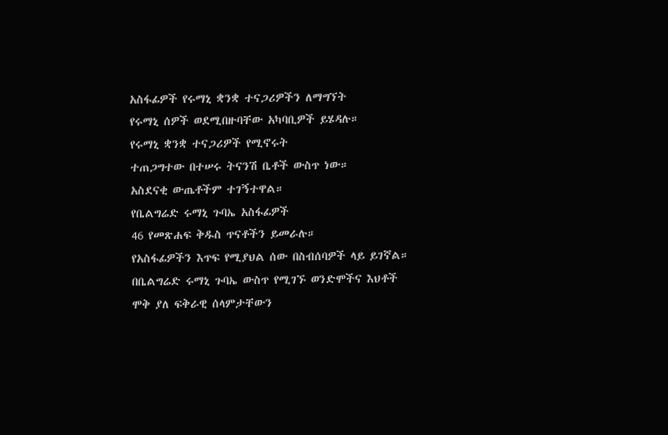አስፋፊዎች የሩማኒ ቋንቋ ተናጋሪዎችን ለማግኘት
የሩማኒ ሰዎች ወደሚበዙባቸው አካባቢዎች ይሄዳሉ።
የሩማኒ ቋንቋ ተናጋሪዎች የሚኖሩት
ተጠጋግተው በተሠሩ ትናንሽ ቤቶች ውስጥ ነው።
አስደናቂ ውጤቶችም ተገኝተዋል።
የቤልግሬድ ሩማኒ ጉባኤ አስፋፊዎች
46 የመጽሐፍ ቅዱስ ጥናቶችን ይመራሉ።
የአስፋፊዎችን እጥፍ የሚያህል ሰው በስብሰባዎች ላይ ይገኛል።
በቤልግሬድ ሩማኒ ጉባኤ ውስጥ የሚገኙ ወንድሞችና እህቶች
ሞቅ ያለ ፍቅራዊ ሰላምታቸውን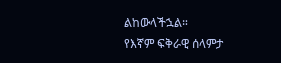ልከውላችኋል።
የእኛም ፍቅራዊ ሰላምታ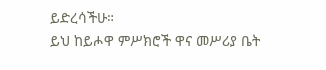ይድረሳችሁ።
ይህ ከይሖዋ ምሥክሮች ዋና መሥሪያ ቤት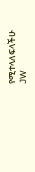የሚተላለፍላችሁ
JW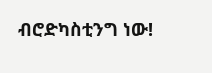ብሮድካስቲንግ ነው!